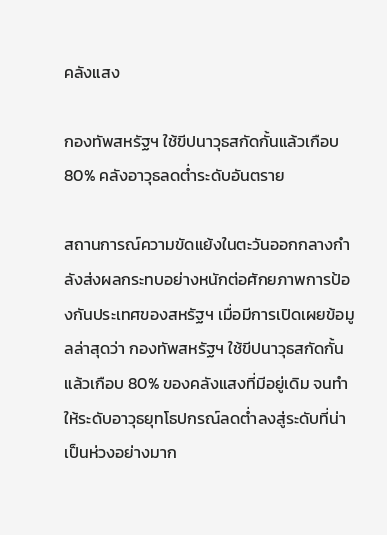คลังแสง

กองทัพสหรัฐฯ ใช้ขีปนาวุธสกัดกั้นแล้วเกือบ 80% คลังอาวุธลดต่ำระดับอันตราย

สถานการณ์ความขัดแย้งในตะวันออกกลางกำลังส่งผลกระทบอย่างหนักต่อศักยภาพการป้องกันประเทศของสหรัฐฯ เมื่อมีการเปิดเผยข้อมูลล่าสุดว่า กองทัพสหรัฐฯ ใช้ขีปนาวุธสกัดกั้นแล้วเกือบ 80% ของคลังแสงที่มีอยู่เดิม จนทำให้ระดับอาวุธยุทโธปกรณ์ลดต่ำลงสู่ระดับที่น่าเป็นห่วงอย่างมาก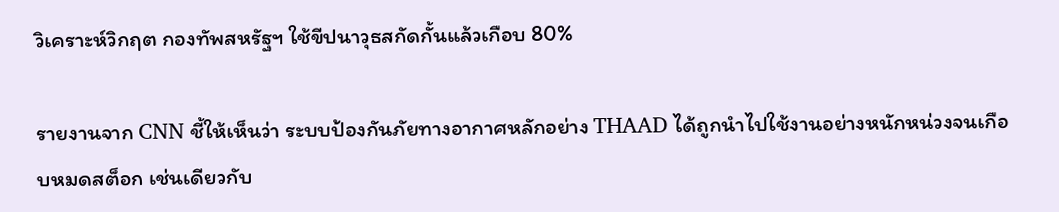วิเคราะห์วิกฤต กองทัพสหรัฐฯ ใช้ขีปนาวุธสกัดกั้นแล้วเกือบ 80%

รายงานจาก CNN ชี้ให้เห็นว่า ระบบป้องกันภัยทางอากาศหลักอย่าง THAAD ได้ถูกนำไปใช้งานอย่างหนักหน่วงจนเกือบหมดสต็อก เช่นเดียวกับ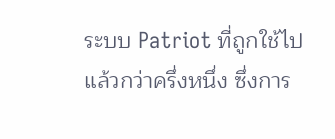ระบบ Patriot ที่ถูกใช้ไปแล้วกว่าครึ่งหนึ่ง ซึ่งการ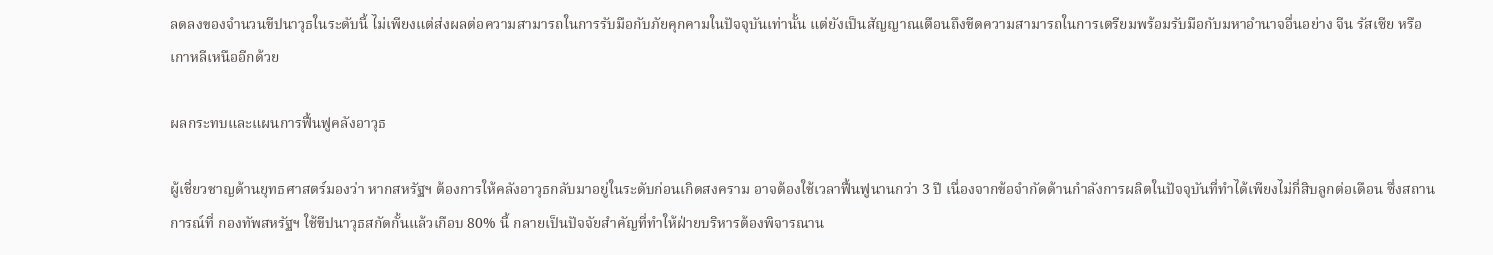ลดลงของจำนวนขีปนาวุธในระดับนี้ ไม่เพียงแต่ส่งผลต่อความสามารถในการรับมือกับภัยคุกคามในปัจจุบันเท่านั้น แต่ยังเป็นสัญญาณเตือนถึงขีดความสามารถในการเตรียมพร้อมรับมือกับมหาอำนาจอื่นอย่าง จีน รัสเซีย หรือเกาหลีเหนืออีกด้วย

ผลกระทบและแผนการฟื้นฟูคลังอาวุธ

ผู้เชี่ยวชาญด้านยุทธศาสตร์มองว่า หากสหรัฐฯ ต้องการให้คลังอาวุธกลับมาอยู่ในระดับก่อนเกิดสงคราม อาจต้องใช้เวลาฟื้นฟูนานกว่า 3 ปี เนื่องจากข้อจำกัดด้านกำลังการผลิตในปัจจุบันที่ทำได้เพียงไม่กี่สิบลูกต่อเดือน ซึ่งสถานการณ์ที่ กองทัพสหรัฐฯ ใช้ขีปนาวุธสกัดกั้นแล้วเกือบ 80% นี้ กลายเป็นปัจจัยสำคัญที่ทำให้ฝ่ายบริหารต้องพิจารณาน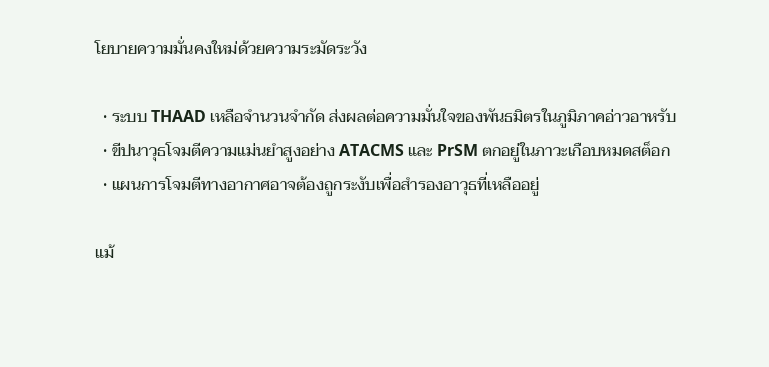โยบายความมั่นคงใหม่ด้วยความระมัดระวัง

  • ระบบ THAAD เหลือจำนวนจำกัด ส่งผลต่อความมั่นใจของพันธมิตรในภูมิภาคอ่าวอาหรับ
  • ขีปนาวุธโจมตีความแม่นยำสูงอย่าง ATACMS และ PrSM ตกอยู่ในภาวะเกือบหมดสต็อก
  • แผนการโจมตีทางอากาศอาจต้องถูกระงับเพื่อสำรองอาวุธที่เหลืออยู่

แม้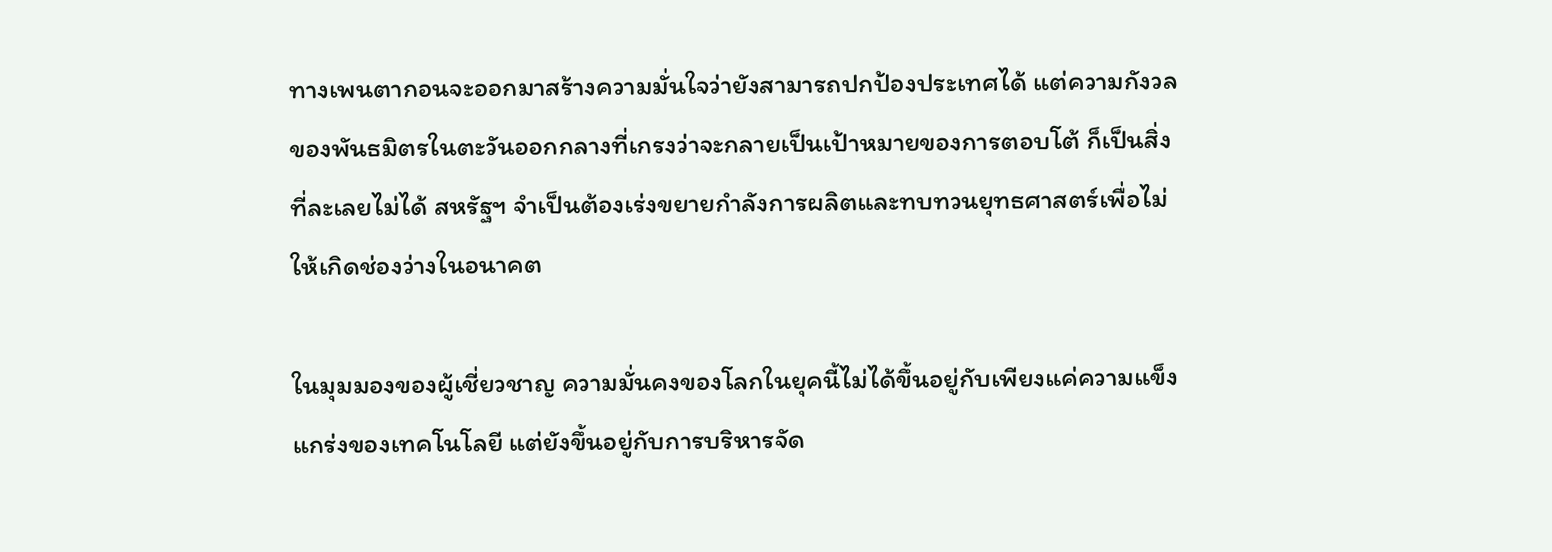ทางเพนตากอนจะออกมาสร้างความมั่นใจว่ายังสามารถปกป้องประเทศได้ แต่ความกังวลของพันธมิตรในตะวันออกกลางที่เกรงว่าจะกลายเป็นเป้าหมายของการตอบโต้ ก็เป็นสิ่งที่ละเลยไม่ได้ สหรัฐฯ จำเป็นต้องเร่งขยายกำลังการผลิตและทบทวนยุทธศาสตร์เพื่อไม่ให้เกิดช่องว่างในอนาคต

ในมุมมองของผู้เชี่ยวชาญ ความมั่นคงของโลกในยุคนี้ไม่ได้ขึ้นอยู่กับเพียงแค่ความแข็งแกร่งของเทคโนโลยี แต่ยังขึ้นอยู่กับการบริหารจัด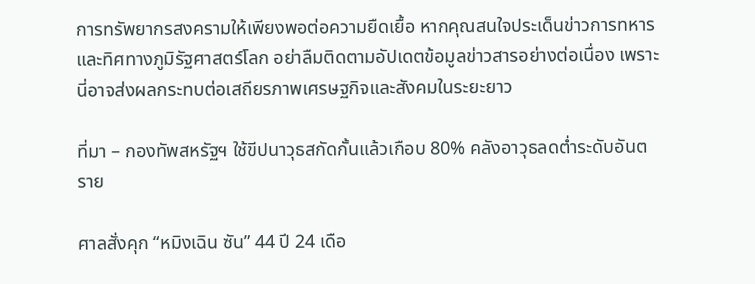การทรัพยากรสงครามให้เพียงพอต่อความยืดเยื้อ หากคุณสนใจประเด็นข่าวการทหารและทิศทางภูมิรัฐศาสตร์โลก อย่าลืมติดตามอัปเดตข้อมูลข่าวสารอย่างต่อเนื่อง เพราะนี่อาจส่งผลกระทบต่อเสถียรภาพเศรษฐกิจและสังคมในระยะยาว

ที่มา – กองทัพสหรัฐฯ ใช้ขีปนาวุธสกัดกั้นแล้วเกือบ 80% คลังอาวุธลดต่ำระดับอันตราย

ศาลสั่งคุก “หมิงเฉิน ซัน” 44 ปี 24 เดือ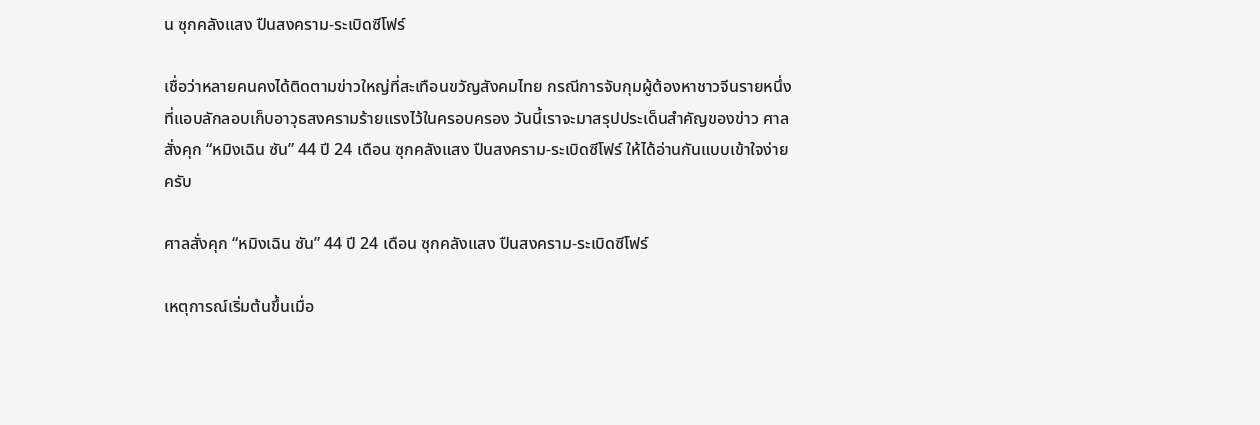น ซุกคลังแสง ปืนสงคราม-ระเบิดซีโฟร์

เชื่อว่าหลายคนคงได้ติดตามข่าวใหญ่ที่สะเทือนขวัญสังคมไทย กรณีการจับกุมผู้ต้องหาชาวจีนรายหนึ่งที่แอบลักลอบเก็บอาวุธสงครามร้ายแรงไว้ในครอบครอง วันนี้เราจะมาสรุปประเด็นสำคัญของข่าว ศาลสั่งคุก “หมิงเฉิน ซัน” 44 ปี 24 เดือน ซุกคลังแสง ปืนสงคราม-ระเบิดซีโฟร์ ให้ได้อ่านกันแบบเข้าใจง่ายครับ

ศาลสั่งคุก “หมิงเฉิน ซัน” 44 ปี 24 เดือน ซุกคลังแสง ปืนสงคราม-ระเบิดซีโฟร์

เหตุการณ์เริ่มต้นขึ้นเมื่อ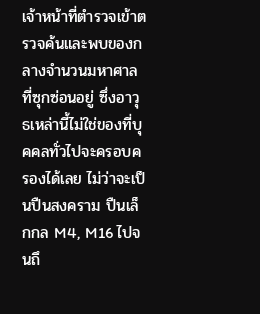เจ้าหน้าที่ตำรวจเข้าตรวจค้นและพบของกลางจำนวนมหาศาลที่ซุกซ่อนอยู่ ซึ่งอาวุธเหล่านี้ไม่ใช่ของที่บุคคลทั่วไปจะครอบครองได้เลย ไม่ว่าจะเป็นปืนสงคราม ปืนเล็กกล M4, M16 ไปจนถึ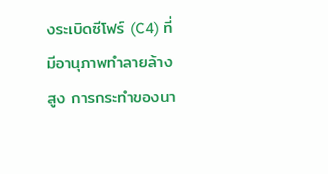งระเบิดซีโฟร์ (C4) ที่มีอานุภาพทำลายล้างสูง การกระทำของนา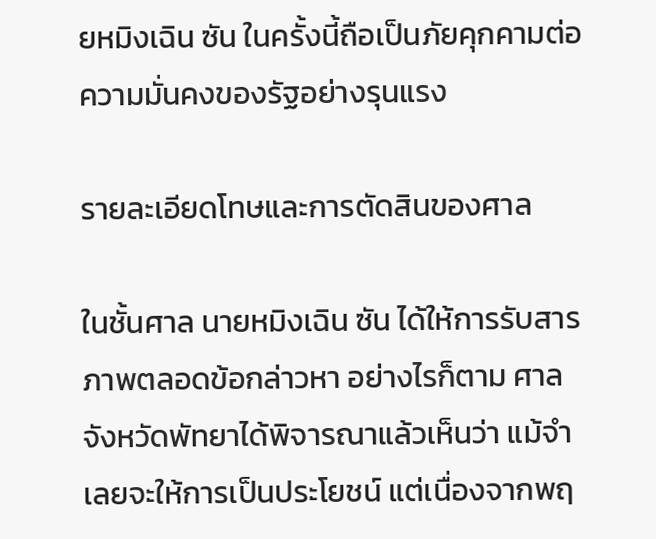ยหมิงเฉิน ซัน ในครั้งนี้ถือเป็นภัยคุกคามต่อความมั่นคงของรัฐอย่างรุนแรง

รายละเอียดโทษและการตัดสินของศาล

ในชั้นศาล นายหมิงเฉิน ซัน ได้ให้การรับสารภาพตลอดข้อกล่าวหา อย่างไรก็ตาม ศาลจังหวัดพัทยาได้พิจารณาแล้วเห็นว่า แม้จำเลยจะให้การเป็นประโยชน์ แต่เนื่องจากพฤ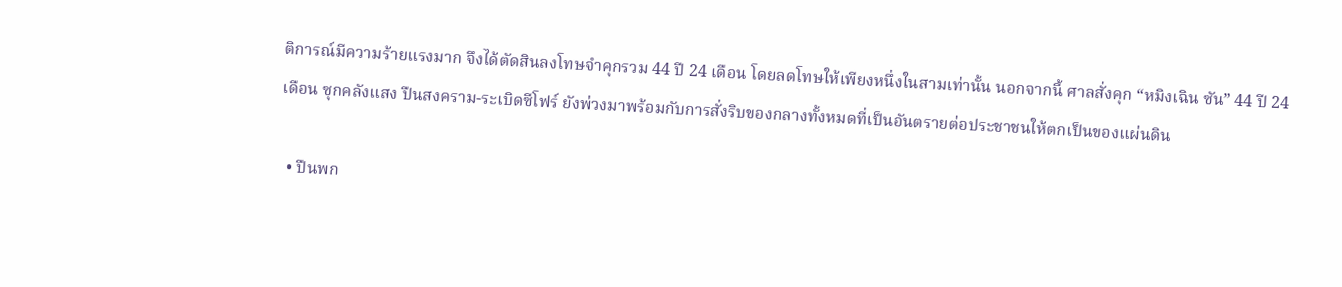ติการณ์มีความร้ายแรงมาก จึงได้ตัดสินลงโทษจำคุกรวม 44 ปี 24 เดือน โดยลดโทษให้เพียงหนึ่งในสามเท่านั้น นอกจากนี้ ศาลสั่งคุก “หมิงเฉิน ซัน” 44 ปี 24 เดือน ซุกคลังแสง ปืนสงคราม-ระเบิดซีโฟร์ ยังพ่วงมาพร้อมกับการสั่งริบของกลางทั้งหมดที่เป็นอันตรายต่อประชาชนให้ตกเป็นของแผ่นดิน

  • ปืนพก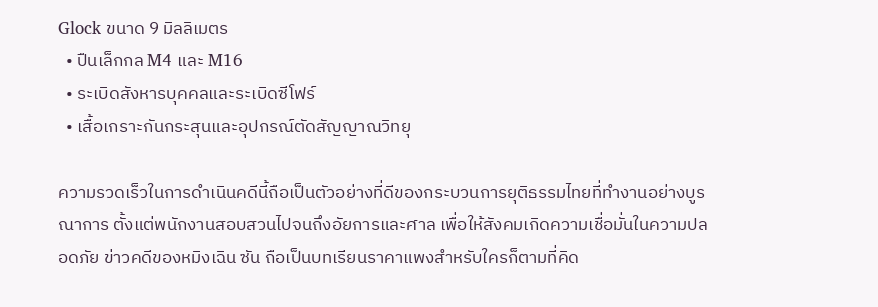Glock ขนาด 9 มิลลิเมตร
  • ปืนเล็กกล M4 และ M16
  • ระเบิดสังหารบุคคลและระเบิดซีโฟร์
  • เสื้อเกราะกันกระสุนและอุปกรณ์ตัดสัญญาณวิทยุ

ความรวดเร็วในการดำเนินคดีนี้ถือเป็นตัวอย่างที่ดีของกระบวนการยุติธรรมไทยที่ทำงานอย่างบูรณาการ ตั้งแต่พนักงานสอบสวนไปจนถึงอัยการและศาล เพื่อให้สังคมเกิดความเชื่อมั่นในความปลอดภัย ข่าวคดีของหมิงเฉิน ซัน ถือเป็นบทเรียนราคาแพงสำหรับใครก็ตามที่คิด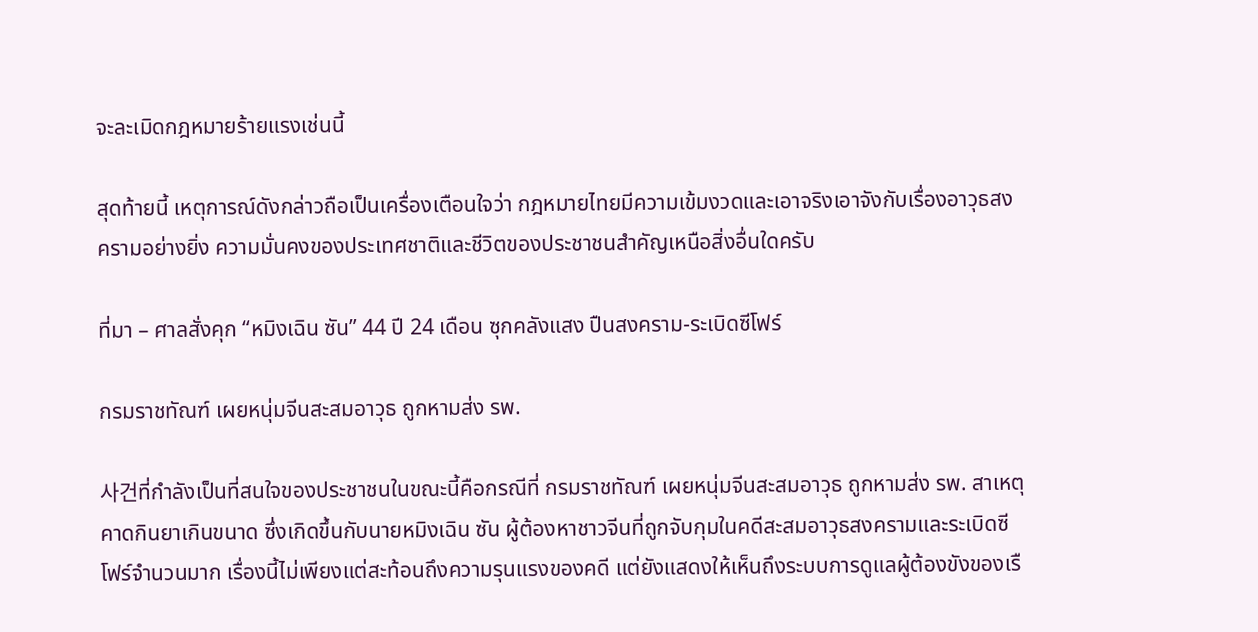จะละเมิดกฎหมายร้ายแรงเช่นนี้

สุดท้ายนี้ เหตุการณ์ดังกล่าวถือเป็นเครื่องเตือนใจว่า กฎหมายไทยมีความเข้มงวดและเอาจริงเอาจังกับเรื่องอาวุธสงครามอย่างยิ่ง ความมั่นคงของประเทศชาติและชีวิตของประชาชนสำคัญเหนือสิ่งอื่นใดครับ

ที่มา – ศาลสั่งคุก “หมิงเฉิน ซัน” 44 ปี 24 เดือน ซุกคลังแสง ปืนสงคราม-ระเบิดซีโฟร์

กรมราชทัณฑ์ เผยหนุ่มจีนสะสมอาวุธ ถูกหามส่ง รพ.

사건ที่กำลังเป็นที่สนใจของประชาชนในขณะนี้คือกรณีที่ กรมราชทัณฑ์ เผยหนุ่มจีนสะสมอาวุธ ถูกหามส่ง รพ. สาเหตุคาดกินยาเกินขนาด ซึ่งเกิดขึ้นกับนายหมิงเฉิน ซัน ผู้ต้องหาชาวจีนที่ถูกจับกุมในคดีสะสมอาวุธสงครามและระเบิดซีโฟร์จำนวนมาก เรื่องนี้ไม่เพียงแต่สะท้อนถึงความรุนแรงของคดี แต่ยังแสดงให้เห็นถึงระบบการดูแลผู้ต้องขังของเรื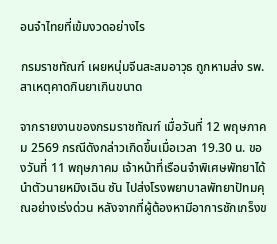อนจำไทยที่เข้มงวดอย่างไร

กรมราชทัณฑ์ เผยหนุ่มจีนสะสมอาวุธ ถูกหามส่ง รพ. สาเหตุคาดกินยาเกินขนาด

จากรายงานของกรมราชทัณฑ์ เมื่อวันที่ 12 พฤษภาคม 2569 กรณีดังกล่าวเกิดขึ้นเมื่อเวลา 19.30 น. ของวันที่ 11 พฤษภาคม เจ้าหน้าที่เรือนจำพิเศษพัทยาได้นำตัวนายหมิงเฉิน ซัน ไปส่งโรงพยาบาลพัทยาปัทมคุณอย่างเร่งด่วน หลังจากที่ผู้ต้องหามีอาการชักเกร็งข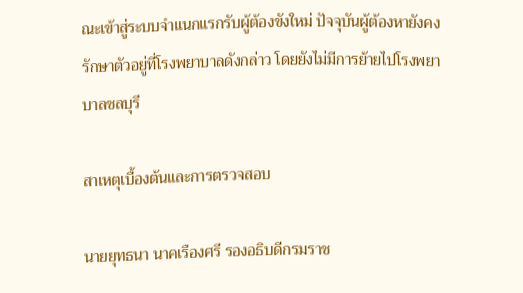ณะเข้าสู่ระบบจำแนกแรกรับผู้ต้องขังใหม่ ปัจจุบันผู้ต้องหายังคงรักษาตัวอยู่ที่โรงพยาบาลดังกล่าว โดยยังไม่มีการย้ายไปโรงพยาบาลชลบุรี

สาเหตุเบื้องต้นและการตรวจสอบ

นายยุทธนา นาคเรืองศรี รองอธิบดีกรมราช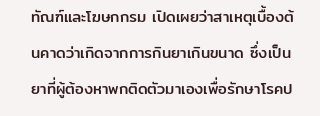ทัณฑ์และโฆษกกรม เปิดเผยว่าสาเหตุเบื้องต้นคาดว่าเกิดจากการกินยาเกินขนาด ซึ่งเป็นยาที่ผู้ต้องหาพกติดตัวมาเองเพื่อรักษาโรคป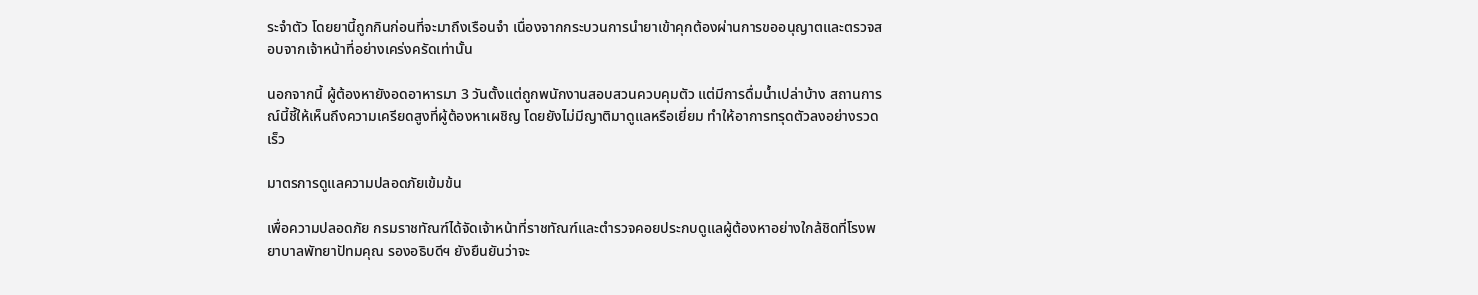ระจำตัว โดยยานี้ถูกกินก่อนที่จะมาถึงเรือนจำ เนื่องจากกระบวนการนำยาเข้าคุกต้องผ่านการขออนุญาตและตรวจสอบจากเจ้าหน้าที่อย่างเคร่งครัดเท่านั้น

นอกจากนี้ ผู้ต้องหายังอดอาหารมา 3 วันตั้งแต่ถูกพนักงานสอบสวนควบคุมตัว แต่มีการดื่มน้ำเปล่าบ้าง สถานการณ์นี้ชี้ให้เห็นถึงความเครียดสูงที่ผู้ต้องหาเผชิญ โดยยังไม่มีญาติมาดูแลหรือเยี่ยม ทำให้อาการทรุดตัวลงอย่างรวดเร็ว

มาตรการดูแลความปลอดภัยเข้มข้น

เพื่อความปลอดภัย กรมราชทัณฑ์ได้จัดเจ้าหน้าที่ราชทัณฑ์และตำรวจคอยประกบดูแลผู้ต้องหาอย่างใกล้ชิดที่โรงพยาบาลพัทยาปัทมคุณ รองอธิบดีฯ ยังยืนยันว่าจะ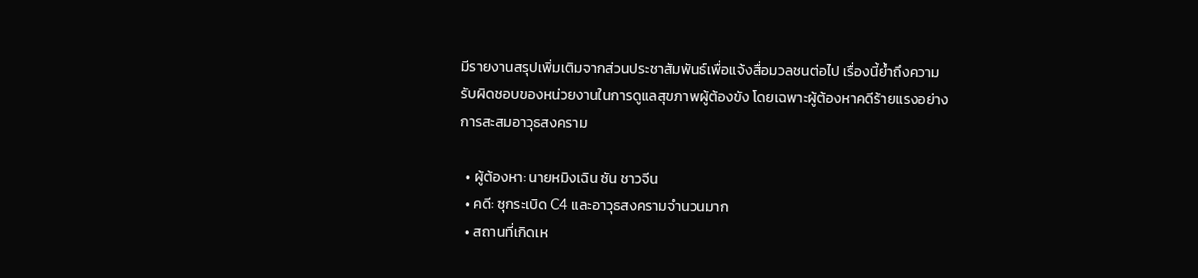มีรายงานสรุปเพิ่มเติมจากส่วนประชาสัมพันธ์เพื่อแจ้งสื่อมวลชนต่อไป เรื่องนี้ย้ำถึงความรับผิดชอบของหน่วยงานในการดูแลสุขภาพผู้ต้องขัง โดยเฉพาะผู้ต้องหาคดีร้ายแรงอย่างการสะสมอาวุธสงคราม

  • ผู้ต้องหา: นายหมิงเฉิน ซัน ชาวจีน
  • คดี: ซุกระเบิด C4 และอาวุธสงครามจำนวนมาก
  • สถานที่เกิดเห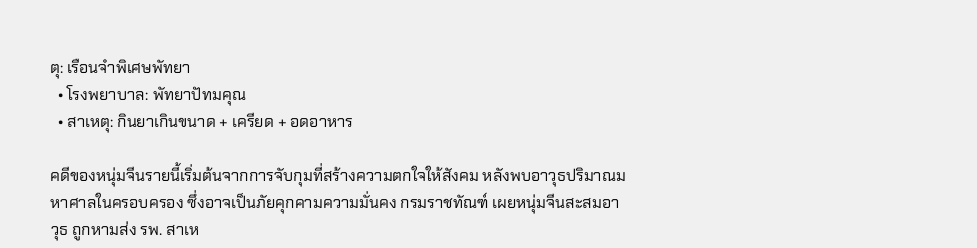ตุ: เรือนจำพิเศษพัทยา
  • โรงพยาบาล: พัทยาปัทมคุณ
  • สาเหตุ: กินยาเกินขนาด + เครียด + อดอาหาร

คดีของหนุ่มจีนรายนี้เริ่มต้นจากการจับกุมที่สร้างความตกใจให้สังคม หลังพบอาวุธปริมาณมหาศาลในครอบครอง ซึ่งอาจเป็นภัยคุกคามความมั่นคง กรมราชทัณฑ์ เผยหนุ่มจีนสะสมอาวุธ ถูกหามส่ง รพ. สาเห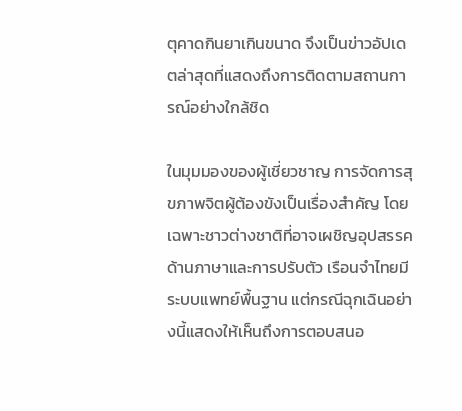ตุคาดกินยาเกินขนาด จึงเป็นข่าวอัปเดตล่าสุดที่แสดงถึงการติดตามสถานการณ์อย่างใกล้ชิด

ในมุมมองของผู้เชี่ยวชาญ การจัดการสุขภาพจิตผู้ต้องขังเป็นเรื่องสำคัญ โดยเฉพาะชาวต่างชาติที่อาจเผชิญอุปสรรคด้านภาษาและการปรับตัว เรือนจำไทยมีระบบแพทย์พื้นฐาน แต่กรณีฉุกเฉินอย่างนี้แสดงให้เห็นถึงการตอบสนอ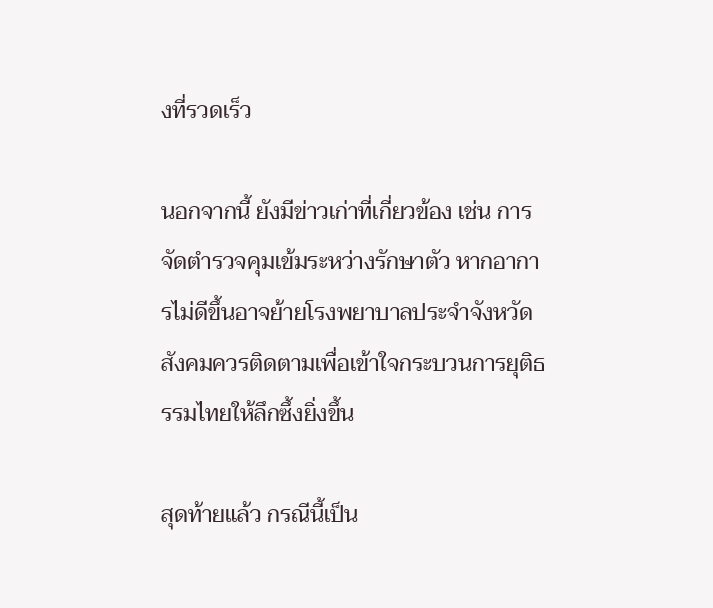งที่รวดเร็ว

นอกจากนี้ ยังมีข่าวเก่าที่เกี่ยวข้อง เช่น การจัดตำรวจคุมเข้มระหว่างรักษาตัว หากอาการไม่ดีขึ้นอาจย้ายโรงพยาบาลประจำจังหวัด สังคมควรติดตามเพื่อเข้าใจกระบวนการยุติธรรมไทยให้ลึกซึ้งยิ่งขึ้น

สุดท้ายแล้ว กรณีนี้เป็น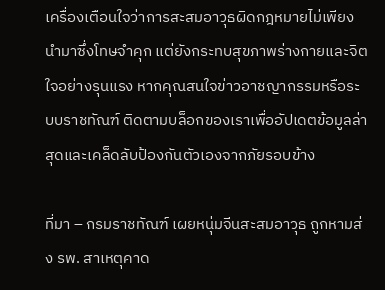เครื่องเตือนใจว่าการสะสมอาวุธผิดกฎหมายไม่เพียงนำมาซึ่งโทษจำคุก แต่ยังกระทบสุขภาพร่างกายและจิตใจอย่างรุนแรง หากคุณสนใจข่าวอาชญากรรมหรือระบบราชทัณฑ์ ติดตามบล็อกของเราเพื่ออัปเดตข้อมูลล่าสุดและเคล็ดลับป้องกันตัวเองจากภัยรอบข้าง

ที่มา – กรมราชทัณฑ์ เผยหนุ่มจีนสะสมอาวุธ ถูกหามส่ง รพ. สาเหตุคาด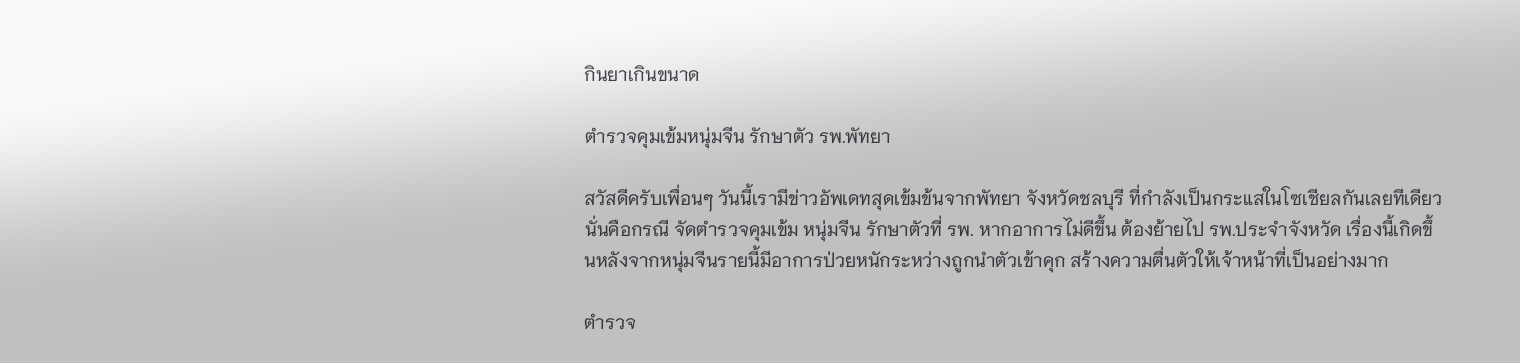กินยาเกินขนาด

ตำรวจคุมเข้มหนุ่มจีน รักษาตัว รพ.พัทยา

สวัสดีครับเพื่อนๆ วันนี้เรามีข่าวอัพเดทสุดเข้มข้นจากพัทยา จังหวัดชลบุรี ที่กำลังเป็นกระแสในโซเชียลกันเลยทีเดียว นั่นคือกรณี จัดตำรวจคุมเข้ม หนุ่มจีน รักษาตัวที่ รพ. หากอาการไม่ดีขึ้น ต้องย้ายไป รพ.ประจำจังหวัด เรื่องนี้เกิดขึ้นหลังจากหนุ่มจีนรายนี้มีอาการป่วยหนักระหว่างถูกนำตัวเข้าคุก สร้างความตื่นตัวให้เจ้าหน้าที่เป็นอย่างมาก

ตำรวจ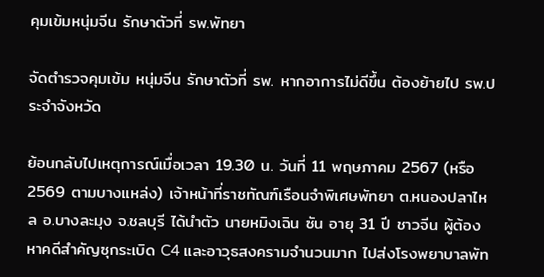คุมเข้มหนุ่มจีน รักษาตัวที่ รพ.พัทยา

จัดตำรวจคุมเข้ม หนุ่มจีน รักษาตัวที่ รพ. หากอาการไม่ดีขึ้น ต้องย้ายไป รพ.ประจำจังหวัด

ย้อนกลับไปเหตุการณ์เมื่อเวลา 19.30 น. วันที่ 11 พฤษภาคม 2567 (หรือ 2569 ตามบางแหล่ง) เจ้าหน้าที่ราชทัณฑ์เรือนจำพิเศษพัทยา ต.หนองปลาไหล อ.บางละมุง จ.ชลบุรี ได้นำตัว นายหมิงเฉิน ซัน อายุ 31 ปี ชาวจีน ผู้ต้องหาคดีสำคัญซุกระเบิด C4 และอาวุธสงครามจำนวนมาก ไปส่งโรงพยาบาลพัท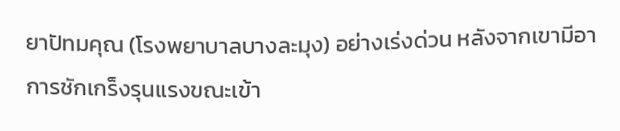ยาปัทมคุณ (โรงพยาบาลบางละมุง) อย่างเร่งด่วน หลังจากเขามีอาการชักเกร็งรุนแรงขณะเข้า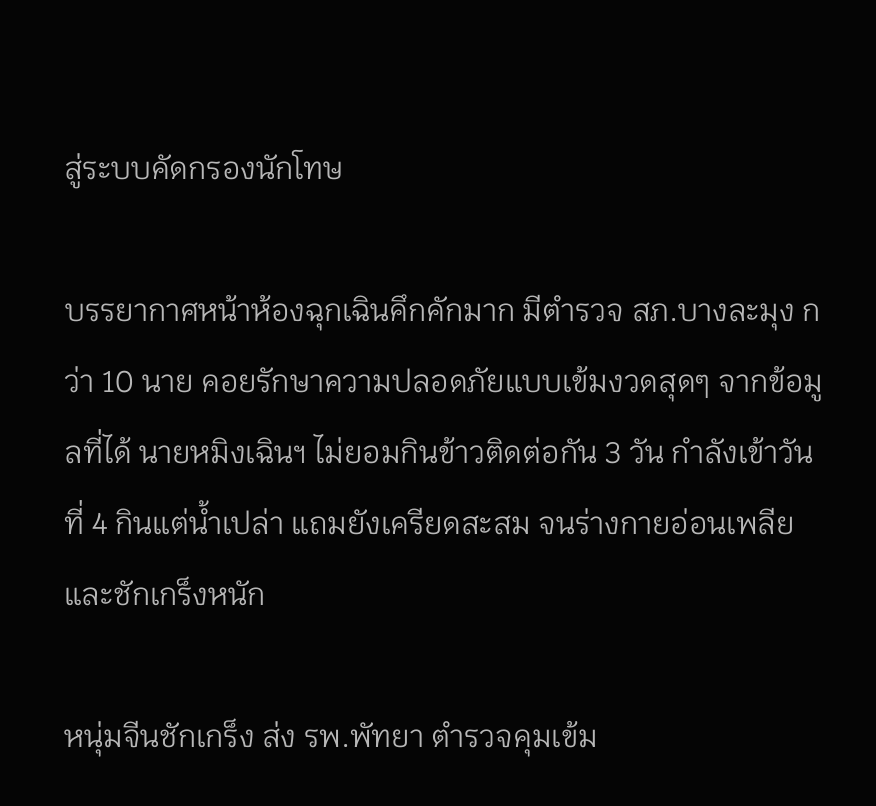สู่ระบบคัดกรองนักโทษ

บรรยากาศหน้าห้องฉุกเฉินคึกคักมาก มีตำรวจ สภ.บางละมุง กว่า 10 นาย คอยรักษาความปลอดภัยแบบเข้มงวดสุดๆ จากข้อมูลที่ได้ นายหมิงเฉินฯ ไม่ยอมกินข้าวติดต่อกัน 3 วัน กำลังเข้าวันที่ 4 กินแต่น้ำเปล่า แถมยังเครียดสะสม จนร่างกายอ่อนเพลียและชักเกร็งหนัก

หนุ่มจีนชักเกร็ง ส่ง รพ.พัทยา ตำรวจคุมเข้ม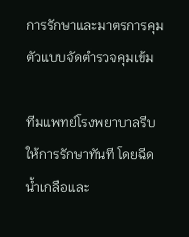การรักษาและมาตรการคุมตัวแบบจัดตำรวจคุมเข้ม

ทีมแพทย์โรงพยาบาลรีบให้การรักษาทันที โดยฉีดน้ำเกลือและ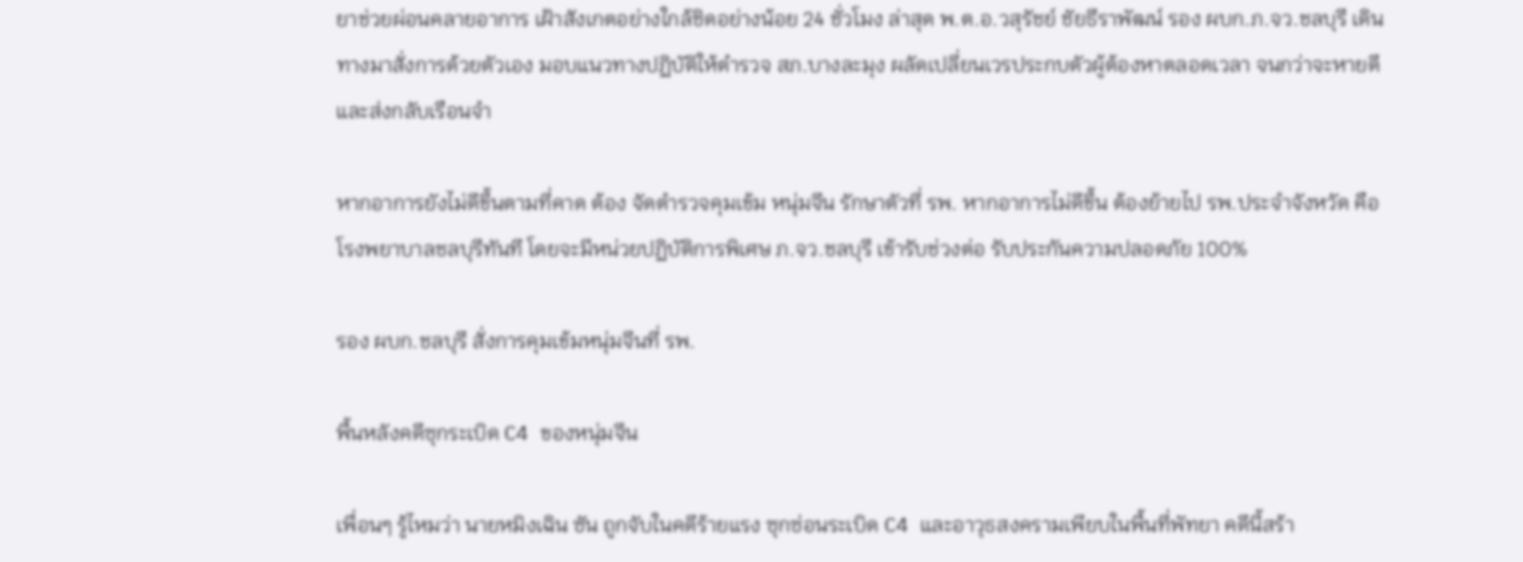ยาช่วยผ่อนคลายอาการ เฝ้าสังเกตอย่างใกล้ชิดอย่างน้อย 24 ชั่วโมง ล่าสุด พ.ต.อ.วสุรัชย์ ชัยธีราพัฒน์ รอง ผบก.ภ.จว.ชลบุรี เดินทางมาสั่งการด้วยตัวเอง มอบแนวทางปฏิบัติให้ตำรวจ สภ.บางละมุง ผลัดเปลี่ยนเวรประกบตัวผู้ต้องหาตลอดเวลา จนกว่าจะหายดีและส่งกลับเรือนจำ

หากอาการยังไม่ดีขึ้นตามที่คาด ต้อง จัดตำรวจคุมเข้ม หนุ่มจีน รักษาตัวที่ รพ. หากอาการไม่ดีขึ้น ต้องย้ายไป รพ.ประจำจังหวัด คือโรงพยาบาลชลบุรีทันที โดยจะมีหน่วยปฏิบัติการพิเศษ ภ.จว.ชลบุรี เข้ารับช่วงต่อ รับประกันความปลอดภัย 100%

รอง ผบก.ชลบุรี สั่งการคุมเข้มหนุ่มจีนที่ รพ.

พื้นหลังคดีซุกระเบิด C4 ของหนุ่มจีน

เพื่อนๆ รู้ไหมว่า นายหมิงเฉิน ซัน ถูกจับในคดีร้ายแรง ซุกซ่อนระเบิด C4 และอาวุธสงครามเพียบในพื้นที่พัทยา คดีนี้สร้า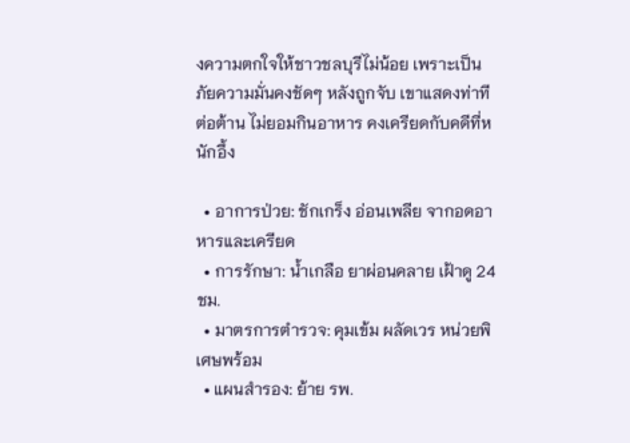งความตกใจให้ชาวชลบุรีไม่น้อย เพราะเป็นภัยความมั่นคงชัดๆ หลังถูกจับ เขาแสดงท่าทีต่อต้าน ไม่ยอมกินอาหาร คงเครียดกับคดีที่หนักอึ้ง

  • อาการป่วย: ชักเกร็ง อ่อนเพลีย จากอดอาหารและเครียด
  • การรักษา: น้ำเกลือ ยาผ่อนคลาย เฝ้าดู 24 ชม.
  • มาตรการตำรวจ: คุมเข้ม ผลัดเวร หน่วยพิเศษพร้อม
  • แผนสำรอง: ย้าย รพ.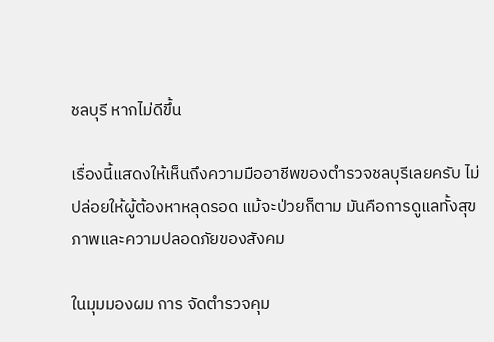ชลบุรี หากไม่ดีขึ้น

เรื่องนี้แสดงให้เห็นถึงความมืออาชีพของตำรวจชลบุรีเลยครับ ไม่ปล่อยให้ผู้ต้องหาหลุดรอด แม้จะป่วยก็ตาม มันคือการดูแลทั้งสุขภาพและความปลอดภัยของสังคม

ในมุมมองผม การ จัดตำรวจคุม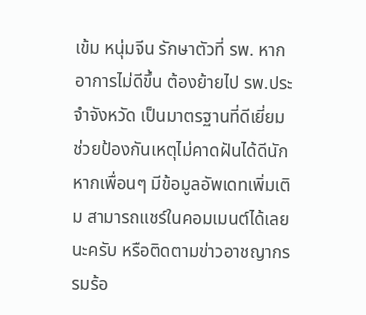เข้ม หนุ่มจีน รักษาตัวที่ รพ. หากอาการไม่ดีขึ้น ต้องย้ายไป รพ.ประจำจังหวัด เป็นมาตรฐานที่ดีเยี่ยม ช่วยป้องกันเหตุไม่คาดฝันได้ดีนัก หากเพื่อนๆ มีข้อมูลอัพเดทเพิ่มเติม สามารถแชร์ในคอมเมนต์ได้เลยนะครับ หรือติดตามข่าวอาชญากรรมร้อ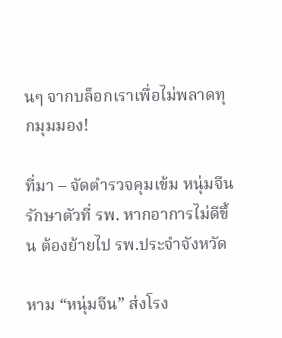นๆ จากบล็อกเราเพื่อไม่พลาดทุกมุมมอง!

ที่มา – จัดตำรวจคุมเข้ม หนุ่มจีน รักษาตัวที่ รพ. หากอาการไม่ดีขึ้น ต้องย้ายไป รพ.ประจำจังหวัด

หาม “หนุ่มจีน” ส่งโรง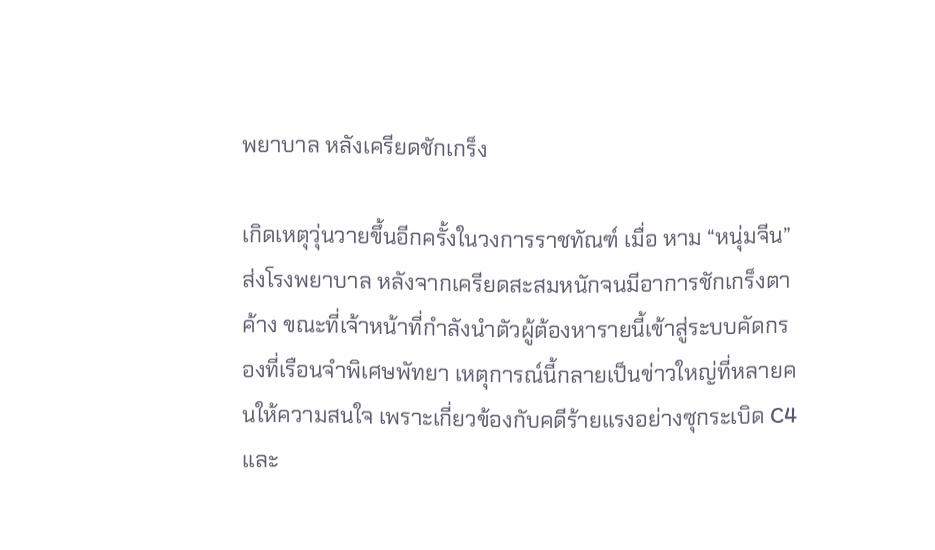พยาบาล หลังเครียดชักเกร็ง

เกิดเหตุวุ่นวายขึ้นอีกครั้งในวงการราชทัณฑ์ เมื่อ หาม “หนุ่มจีน” ส่งโรงพยาบาล หลังจากเครียดสะสมหนักจนมีอาการชักเกร็งตาค้าง ขณะที่เจ้าหน้าที่กำลังนำตัวผู้ต้องหารายนี้เข้าสู่ระบบคัดกรองที่เรือนจำพิเศษพัทยา เหตุการณ์นี้กลายเป็นข่าวใหญ่ที่หลายคนให้ความสนใจ เพราะเกี่ยวข้องกับคดีร้ายแรงอย่างซุกระเบิด C4 และ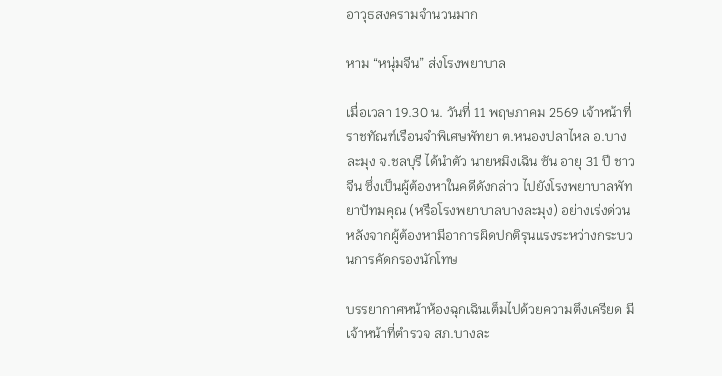อาวุธสงครามจำนวนมาก

หาม “หนุ่มจีน” ส่งโรงพยาบาล

เมื่อเวลา 19.30 น. วันที่ 11 พฤษภาคม 2569 เจ้าหน้าที่ราชทัณฑ์เรือนจำพิเศษพัทยา ต.หนองปลาไหล อ.บางละมุง จ.ชลบุรี ได้นำตัว นายหมิงเฉิน ซัน อายุ 31 ปี ชาวจีน ซึ่งเป็นผู้ต้องหาในคดีดังกล่าว ไปยังโรงพยาบาลพัทยาปัทมคุณ (หรือโรงพยาบาลบางละมุง) อย่างเร่งด่วน หลังจากผู้ต้องหามีอาการผิดปกติรุนแรงระหว่างกระบวนการคัดกรองนักโทษ

บรรยากาศหน้าห้องฉุกเฉินเต็มไปด้วยความตึงเครียด มีเจ้าหน้าที่ตำรวจ สภ.บางละ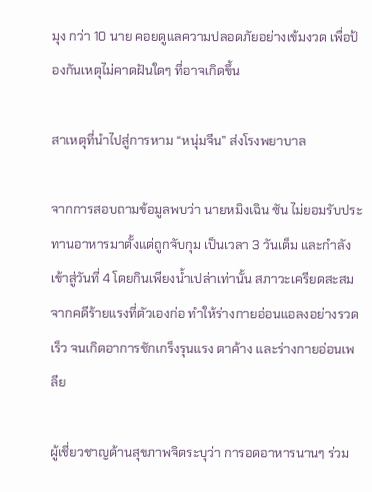มุง กว่า 10 นาย คอยดูแลความปลอดภัยอย่างเข้มงวด เพื่อป้องกันเหตุไม่คาดฝันใดๆ ที่อาจเกิดขึ้น

สาเหตุที่นำไปสู่การหาม “หนุ่มจีน” ส่งโรงพยาบาล

จากการสอบถามข้อมูลพบว่า นายหมิงเฉิน ซัน ไม่ยอมรับประทานอาหารมาตั้งแต่ถูกจับกุม เป็นเวลา 3 วันเต็ม และกำลังเข้าสู่วันที่ 4 โดยกินเพียงน้ำเปล่าเท่านั้น สภาวะเครียดสะสมจากคดีร้ายแรงที่ตัวเองก่อ ทำให้ร่างกายอ่อนแอลงอย่างรวดเร็ว จนเกิดอาการชักเกร็งรุนแรง ตาค้าง และร่างกายอ่อนเพลีย

ผู้เชี่ยวชาญด้านสุขภาพจิตระบุว่า การอดอาหารนานๆ ร่วม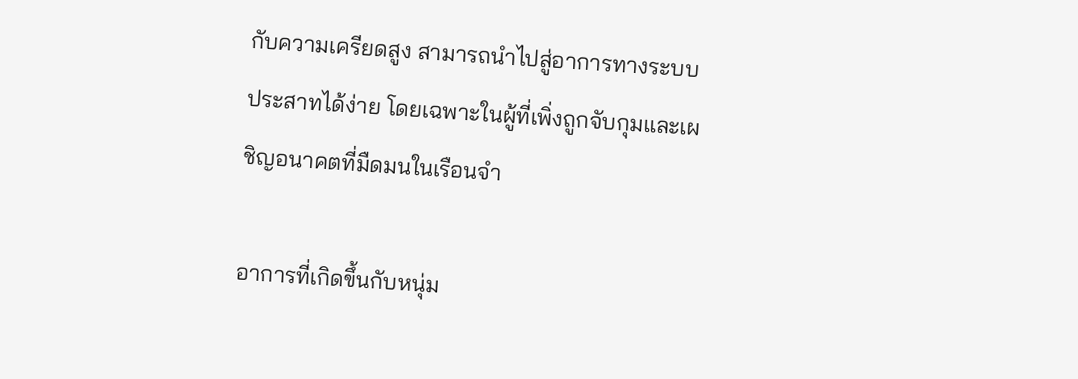กับความเครียดสูง สามารถนำไปสู่อาการทางระบบประสาทได้ง่าย โดยเฉพาะในผู้ที่เพิ่งถูกจับกุมและเผชิญอนาคตที่มืดมนในเรือนจำ

อาการที่เกิดขึ้นกับหนุ่ม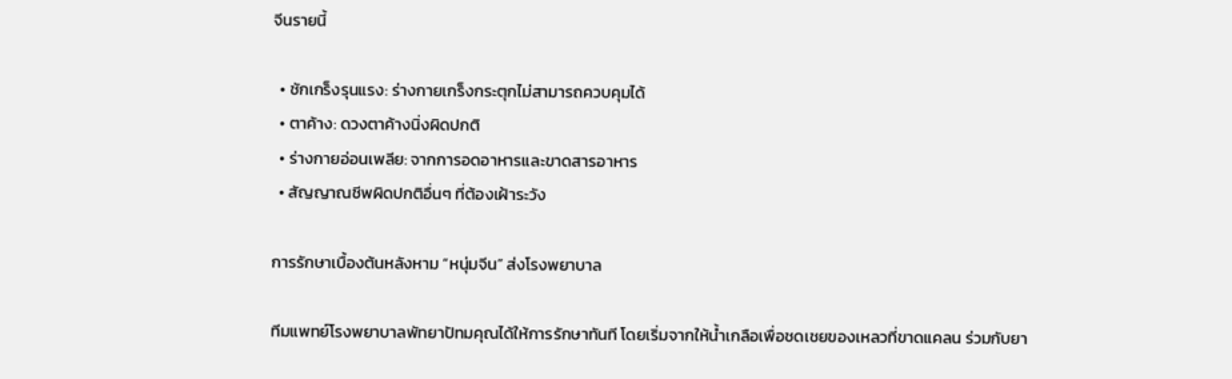จีนรายนี้

  • ชักเกร็งรุนแรง: ร่างกายเกร็งกระตุกไม่สามารถควบคุมได้
  • ตาค้าง: ดวงตาค้างนิ่งผิดปกติ
  • ร่างกายอ่อนเพลีย: จากการอดอาหารและขาดสารอาหาร
  • สัญญาณชีพผิดปกติอื่นๆ ที่ต้องเฝ้าระวัง

การรักษาเบื้องต้นหลังหาม “หนุ่มจีน” ส่งโรงพยาบาล

ทีมแพทย์โรงพยาบาลพัทยาปัทมคุณได้ให้การรักษาทันที โดยเริ่มจากให้น้ำเกลือเพื่อชดเชยของเหลวที่ขาดแคลน ร่วมกับยา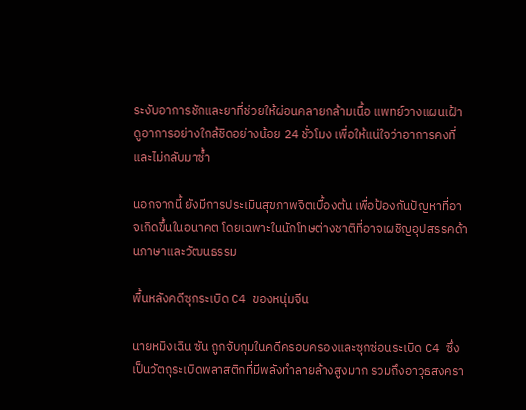ระงับอาการชักและยาที่ช่วยให้ผ่อนคลายกล้ามเนื้อ แพทย์วางแผนเฝ้าดูอาการอย่างใกล้ชิดอย่างน้อย 24 ชั่วโมง เพื่อให้แน่ใจว่าอาการคงที่และไม่กลับมาซ้ำ

นอกจากนี้ ยังมีการประเมินสุขภาพจิตเบื้องต้น เพื่อป้องกันปัญหาที่อาจเกิดขึ้นในอนาคต โดยเฉพาะในนักโทษต่างชาติที่อาจเผชิญอุปสรรคด้านภาษาและวัฒนธรรม

พื้นหลังคดีซุกระเบิด C4 ของหนุ่มจีน

นายหมิงเฉิน ซัน ถูกจับกุมในคดีครอบครองและซุกซ่อนระเบิด C4 ซึ่งเป็นวัตถุระเบิดพลาสติกที่มีพลังทำลายล้างสูงมาก รวมถึงอาวุธสงครา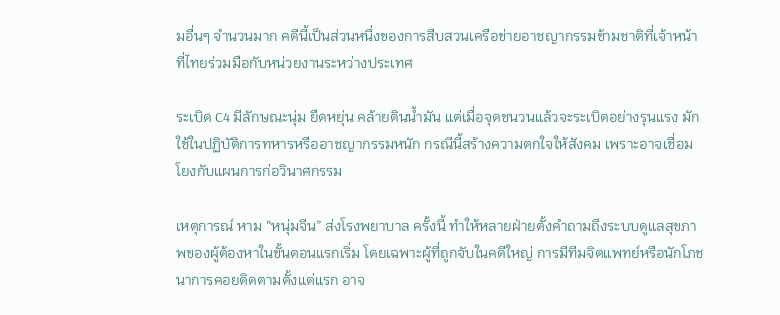มอื่นๆ จำนวนมาก คดีนี้เป็นส่วนหนึ่งของการสืบสวนเครือข่ายอาชญากรรมข้ามชาติที่เจ้าหน้าที่ไทยร่วมมือกับหน่วยงานระหว่างประเทศ

ระเบิด C4 มีลักษณะนุ่ม ยืดหยุ่น คล้ายดินน้ำมัน แต่เมื่อจุดชนวนแล้วจะระเบิดอย่างรุนแรง มักใช้ในปฏิบัติการทหารหรืออาชญากรรมหนัก กรณีนี้สร้างความตกใจให้สังคม เพราะอาจเชื่อมโยงกับแผนการก่อวินาศกรรม

เหตุการณ์ หาม “หนุ่มจีน” ส่งโรงพยาบาล ครั้งนี้ ทำให้หลายฝ่ายตั้งคำถามถึงระบบดูแลสุขภาพของผู้ต้องหาในขั้นตอนแรกเริ่ม โดยเฉพาะผู้ที่ถูกจับในคดีใหญ่ การมีทีมจิตแพทย์หรือนักโภชนาการคอยติดตามตั้งแต่แรก อาจ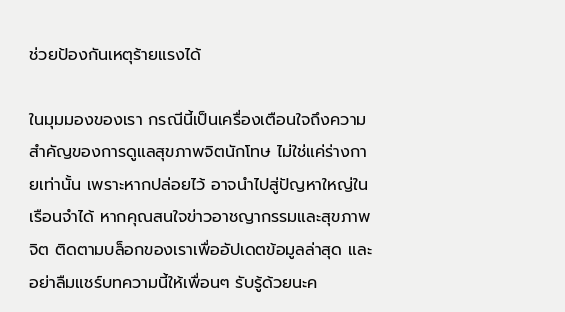ช่วยป้องกันเหตุร้ายแรงได้

ในมุมมองของเรา กรณีนี้เป็นเครื่องเตือนใจถึงความสำคัญของการดูแลสุขภาพจิตนักโทษ ไม่ใช่แค่ร่างกายเท่านั้น เพราะหากปล่อยไว้ อาจนำไปสู่ปัญหาใหญ่ในเรือนจำได้ หากคุณสนใจข่าวอาชญากรรมและสุขภาพจิต ติดตามบล็อกของเราเพื่ออัปเดตข้อมูลล่าสุด และอย่าลืมแชร์บทความนี้ให้เพื่อนๆ รับรู้ด้วยนะค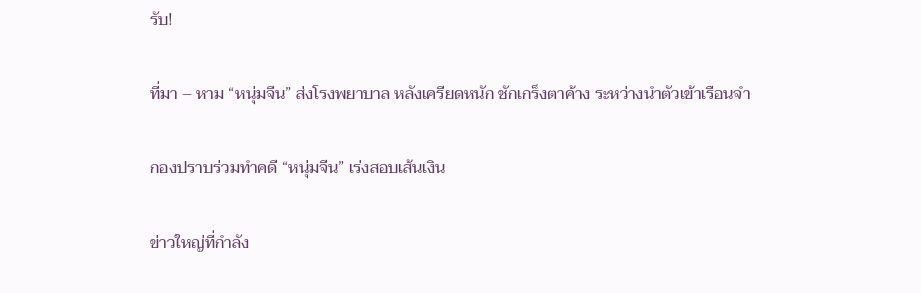รับ!

ที่มา – หาม “หนุ่มจีน” ส่งโรงพยาบาล หลังเครียดหนัก ชักเกร็งตาค้าง ระหว่างนำตัวเข้าเรือนจำ

กองปราบร่วมทำคดี “หนุ่มจีน” เร่งสอบเส้นเงิน

ข่าวใหญ่ที่กำลัง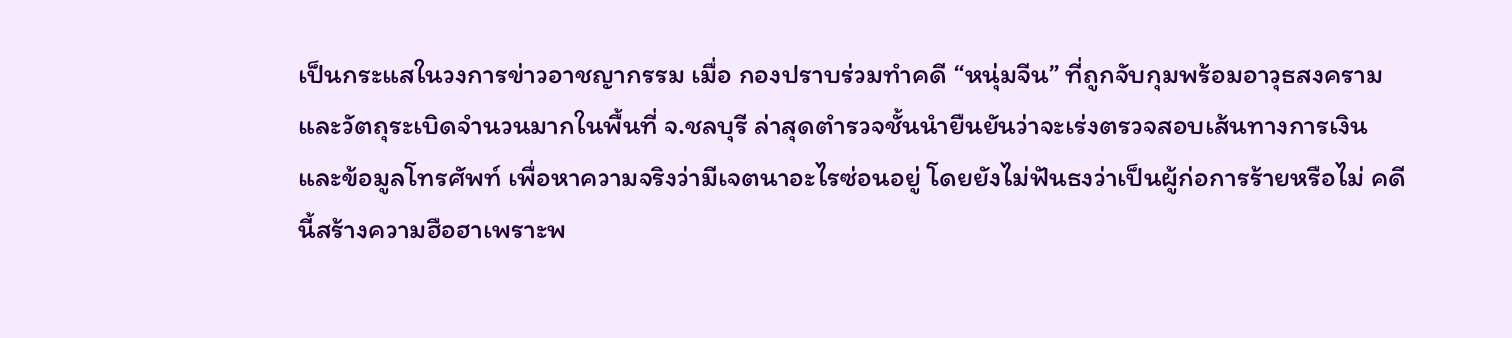เป็นกระแสในวงการข่าวอาชญากรรม เมื่อ กองปราบร่วมทำคดี “หนุ่มจีน” ที่ถูกจับกุมพร้อมอาวุธสงครามและวัตถุระเบิดจำนวนมากในพื้นที่ จ.ชลบุรี ล่าสุดตำรวจชั้นนำยืนยันว่าจะเร่งตรวจสอบเส้นทางการเงินและข้อมูลโทรศัพท์ เพื่อหาความจริงว่ามีเจตนาอะไรซ่อนอยู่ โดยยังไม่ฟันธงว่าเป็นผู้ก่อการร้ายหรือไม่ คดีนี้สร้างความฮือฮาเพราะพ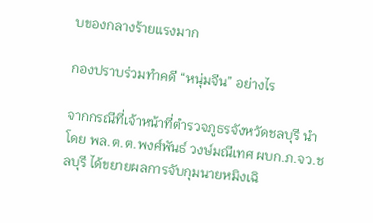บของกลางร้ายแรงมาก

กองปราบร่วมทำคดี “หนุ่มจีน” อย่างไร

จากกรณีที่เจ้าหน้าที่ตำรวจภูธรจังหวัดชลบุรี นำโดย พล.ต.ต.พงศ์พันธ์ วงษ์มณีเทศ ผบก.ภ.จว.ชลบุรี ได้ขยายผลการจับกุมนายหมิงเฉิ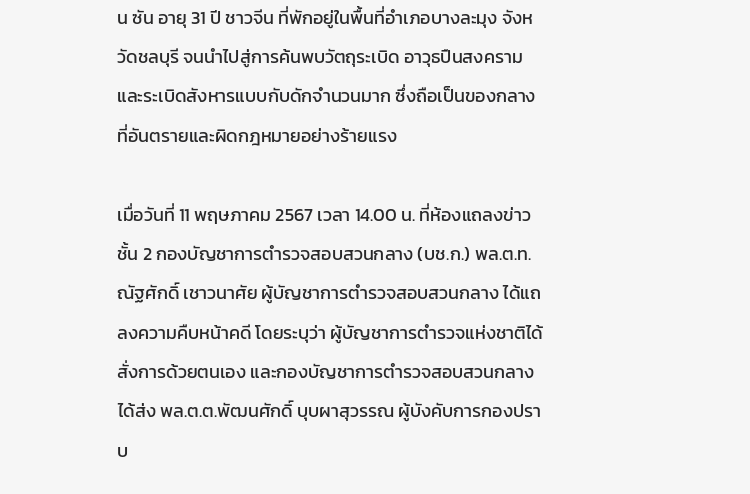น ซัน อายุ 31 ปี ชาวจีน ที่พักอยู่ในพื้นที่อำเภอบางละมุง จังหวัดชลบุรี จนนำไปสู่การค้นพบวัตถุระเบิด อาวุธปืนสงคราม และระเบิดสังหารแบบกับดักจำนวนมาก ซึ่งถือเป็นของกลางที่อันตรายและผิดกฎหมายอย่างร้ายแรง

เมื่อวันที่ 11 พฤษภาคม 2567 เวลา 14.00 น. ที่ห้องแถลงข่าวชั้น 2 กองบัญชาการตำรวจสอบสวนกลาง (บช.ก.) พล.ต.ท.ณัฐศักดิ์ เชาวนาศัย ผู้บัญชาการตำรวจสอบสวนกลาง ได้แถลงความคืบหน้าคดี โดยระบุว่า ผู้บัญชาการตำรวจแห่งชาติได้สั่งการด้วยตนเอง และกองบัญชาการตำรวจสอบสวนกลางได้ส่ง พล.ต.ต.พัฒนศักดิ์ บุบผาสุวรรณ ผู้บังคับการกองปราบ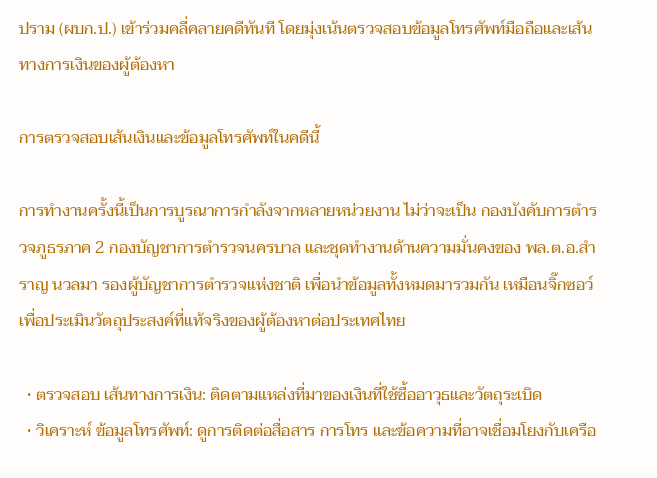ปราม (ผบก.ป.) เข้าร่วมคลี่คลายคดีทันที โดยมุ่งเน้นตรวจสอบข้อมูลโทรศัพท์มือถือและเส้นทางการเงินของผู้ต้องหา

การตรวจสอบเส้นเงินและข้อมูลโทรศัพท์ในคดีนี้

การทำงานครั้งนี้เป็นการบูรณาการกำลังจากหลายหน่วยงาน ไม่ว่าจะเป็น กองบังคับการตำรวจภูธรภาค 2 กองบัญชาการตำรวจนครบาล และชุดทำงานด้านความมั่นคงของ พล.ต.อ.สำราญ นวลมา รองผู้บัญชาการตำรวจแห่งชาติ เพื่อนำข้อมูลทั้งหมดมารวมกัน เหมือนจิ๊กซอว์ เพื่อประเมินวัตถุประสงค์ที่แท้จริงของผู้ต้องหาต่อประเทศไทย

  • ตรวจสอบ เส้นทางการเงิน: ติดตามแหล่งที่มาของเงินที่ใช้ซื้ออาวุธและวัตถุระเบิด
  • วิเคราะห์ ข้อมูลโทรศัพท์: ดูการติดต่อสื่อสาร การโทร และข้อความที่อาจเชื่อมโยงกับเครือ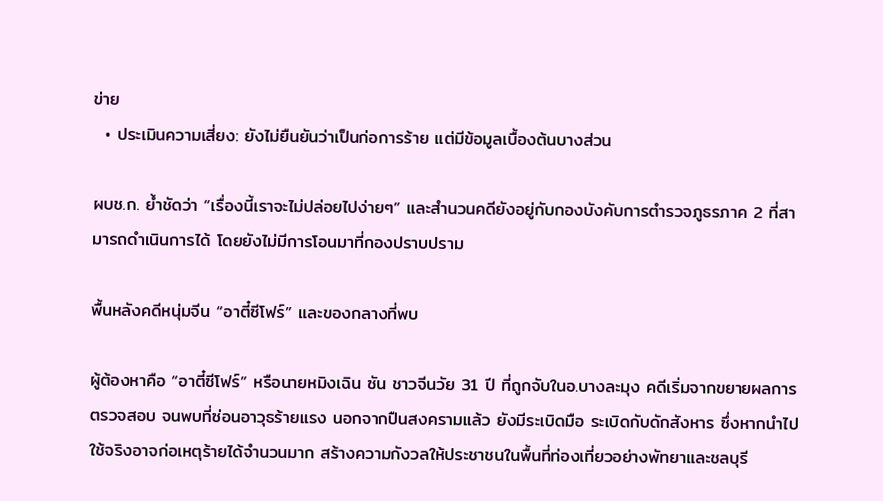ข่าย
  • ประเมินความเสี่ยง: ยังไม่ยืนยันว่าเป็นก่อการร้าย แต่มีข้อมูลเบื้องต้นบางส่วน

ผบช.ก. ย้ำชัดว่า “เรื่องนี้เราจะไม่ปล่อยไปง่ายๆ” และสำนวนคดียังอยู่กับกองบังคับการตำรวจภูธรภาค 2 ที่สามารถดำเนินการได้ โดยยังไม่มีการโอนมาที่กองปราบปราม

พื้นหลังคดีหนุ่มจีน “อาตี๋ซีโฟร์” และของกลางที่พบ

ผู้ต้องหาคือ “อาตี๋ซีโฟร์” หรือนายหมิงเฉิน ซัน ชาวจีนวัย 31 ปี ที่ถูกจับในอ.บางละมุง คดีเริ่มจากขยายผลการตรวจสอบ จนพบที่ซ่อนอาวุธร้ายแรง นอกจากปืนสงครามแล้ว ยังมีระเบิดมือ ระเบิดกับดักสังหาร ซึ่งหากนำไปใช้จริงอาจก่อเหตุร้ายได้จำนวนมาก สร้างความกังวลให้ประชาชนในพื้นที่ท่องเที่ยวอย่างพัทยาและชลบุรี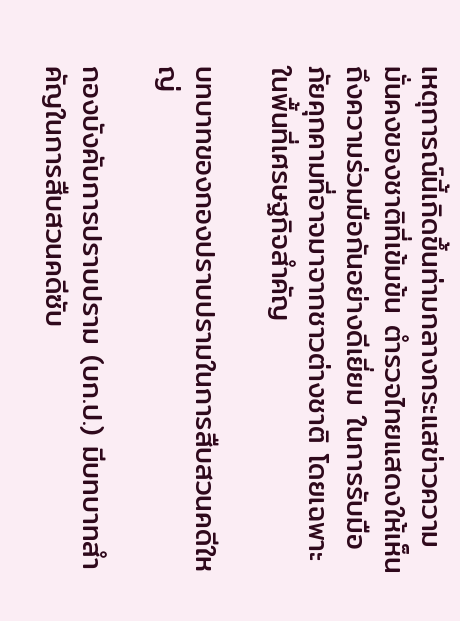เหตุการณ์นี้เกิดขึ้นท่ามกลางกระแสข่าวความมั่นคงของชาติที่เข้มข้น ตำรวจไทยแสดงให้เห็นถึงความร่วมมือกันอย่างดีเยี่ยม ในการรับมือภัยคุกคามที่อาจมาจากชาวต่างชาติ โดยเฉพาะในพื้นที่เศรษฐกิจสำคัญ

บทบาทของกองปราบปรามในการสืบสวนคดีใหญ่

กองบังคับการปราบปราม (บก.ป.) มีบทบาทสำคัญในการสืบสวนคดีซับ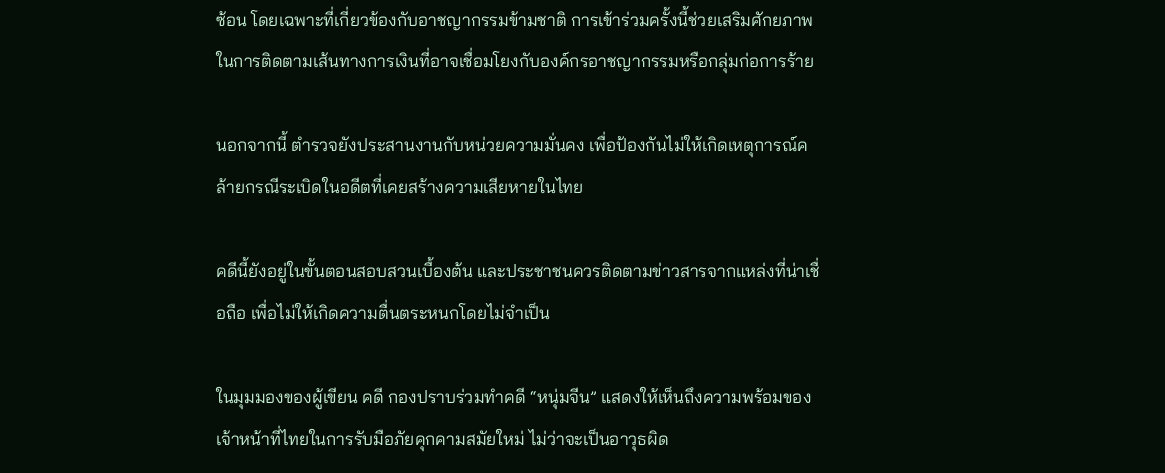ซ้อน โดยเฉพาะที่เกี่ยวข้องกับอาชญากรรมข้ามชาติ การเข้าร่วมครั้งนี้ช่วยเสริมศักยภาพในการติดตามเส้นทางการเงินที่อาจเชื่อมโยงกับองค์กรอาชญากรรมหรือกลุ่มก่อการร้าย

นอกจากนี้ ตำรวจยังประสานงานกับหน่วยความมั่นคง เพื่อป้องกันไม่ให้เกิดเหตุการณ์คล้ายกรณีระเบิดในอดีตที่เคยสร้างความเสียหายในไทย

คดีนี้ยังอยู่ในขั้นตอนสอบสวนเบื้องต้น และประชาชนควรติดตามข่าวสารจากแหล่งที่น่าเชื่อถือ เพื่อไม่ให้เกิดความตื่นตระหนกโดยไม่จำเป็น

ในมุมมองของผู้เขียน คดี กองปราบร่วมทำคดี “หนุ่มจีน” แสดงให้เห็นถึงความพร้อมของเจ้าหน้าที่ไทยในการรับมือภัยคุกคามสมัยใหม่ ไม่ว่าจะเป็นอาวุธผิด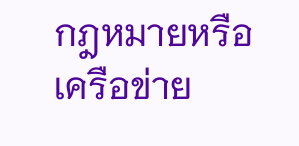กฎหมายหรือเครือข่าย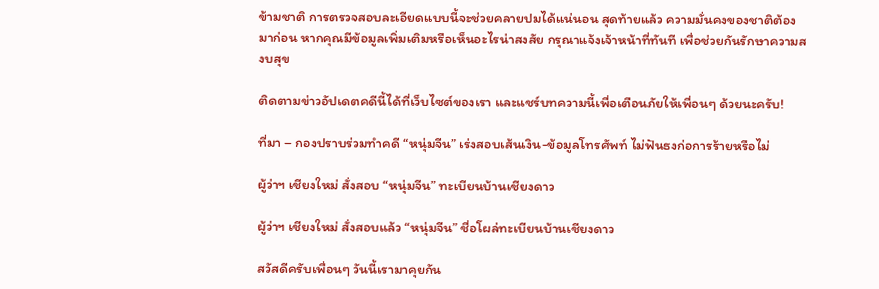ข้ามชาติ การตรวจสอบละเอียดแบบนี้จะช่วยคลายปมได้แน่นอน สุดท้ายแล้ว ความมั่นคงของชาติต้องมาก่อน หากคุณมีข้อมูลเพิ่มเติมหรือเห็นอะไรน่าสงสัย กรุณาแจ้งเจ้าหน้าที่ทันที เพื่อช่วยกันรักษาความสงบสุข

ติดตามข่าวอัปเดตคดีนี้ได้ที่เว็บไซต์ของเรา และแชร์บทความนี้เพื่อเตือนภัยให้เพื่อนๆ ด้วยนะครับ!

ที่มา – กองปราบร่วมทำคดี “หนุ่มจีน” เร่งสอบเส้นเงิน-ข้อมูลโทรศัพท์ ไม่ฟันธงก่อการร้ายหรือไม่

ผู้ว่าฯ เชียงใหม่ สั่งสอบ “หนุ่มจีน” ทะเบียนบ้านเชียงดาว

ผู้ว่าฯ เชียงใหม่ สั่งสอบแล้ว “หนุ่มจีน” ชื่อโผล่ทะเบียนบ้านเชียงดาว

สวัสดีครับเพื่อนๆ วันนี้เรามาคุยกัน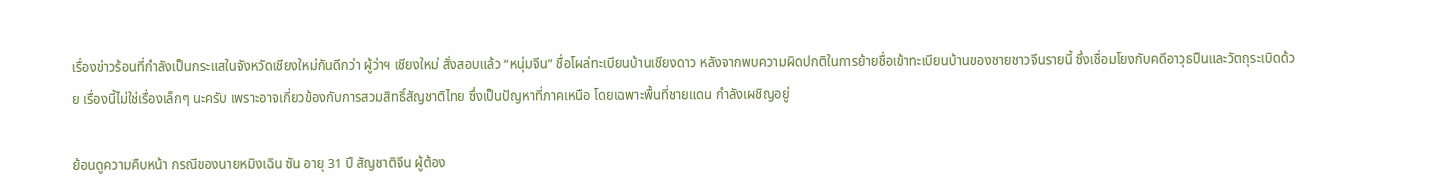เรื่องข่าวร้อนที่กำลังเป็นกระแสในจังหวัดเชียงใหม่กันดีกว่า ผู้ว่าฯ เชียงใหม่ สั่งสอบแล้ว “หนุ่มจีน” ชื่อโผล่ทะเบียนบ้านเชียงดาว หลังจากพบความผิดปกติในการย้ายชื่อเข้าทะเบียนบ้านของชายชาวจีนรายนี้ ซึ่งเชื่อมโยงกับคดีอาวุธปืนและวัตถุระเบิดด้วย เรื่องนี้ไม่ใช่เรื่องเล็กๆ นะครับ เพราะอาจเกี่ยวข้องกับการสวมสิทธิ์สัญชาติไทย ซึ่งเป็นปัญหาที่ภาคเหนือ โดยเฉพาะพื้นที่ชายแดน กำลังเผชิญอยู่

ย้อนดูความคืบหน้า กรณีของนายหมิงเฉิน ซัน อายุ 31 ปี สัญชาติจีน ผู้ต้อง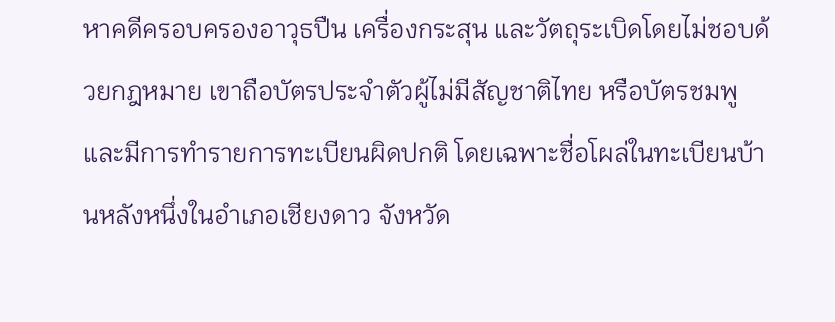หาคดีครอบครองอาวุธปืน เครื่องกระสุน และวัตถุระเบิดโดยไม่ชอบด้วยกฎหมาย เขาถือบัตรประจำตัวผู้ไม่มีสัญชาติไทย หรือบัตรชมพู และมีการทำรายการทะเบียนผิดปกติ โดยเฉพาะชื่อโผล่ในทะเบียนบ้านหลังหนึ่งในอำเภอเชียงดาว จังหวัด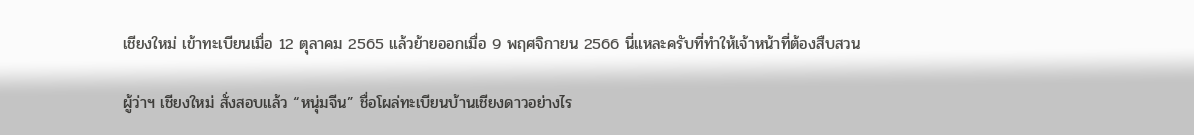เชียงใหม่ เข้าทะเบียนเมื่อ 12 ตุลาคม 2565 แล้วย้ายออกเมื่อ 9 พฤศจิกายน 2566 นี่แหละครับที่ทำให้เจ้าหน้าที่ต้องสืบสวน

ผู้ว่าฯ เชียงใหม่ สั่งสอบแล้ว “หนุ่มจีน” ชื่อโผล่ทะเบียนบ้านเชียงดาวอย่างไร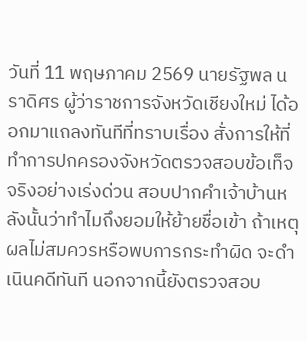วันที่ 11 พฤษภาคม 2569 นายรัฐพล นราดิศร ผู้ว่าราชการจังหวัดเชียงใหม่ ได้ออกมาแถลงทันทีที่ทราบเรื่อง สั่งการให้ที่ทำการปกครองจังหวัดตรวจสอบข้อเท็จจริงอย่างเร่งด่วน สอบปากคำเจ้าบ้านหลังนั้นว่าทำไมถึงยอมให้ย้ายชื่อเข้า ถ้าเหตุผลไม่สมควรหรือพบการกระทำผิด จะดำเนินคดีทันที นอกจากนี้ยังตรวจสอบ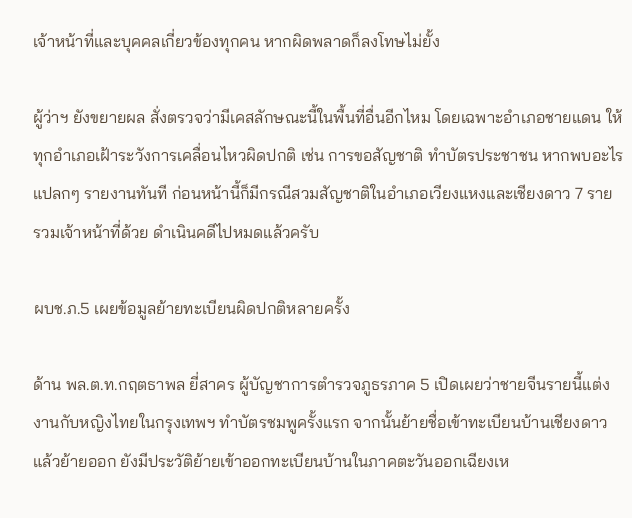เจ้าหน้าที่และบุคคลเกี่ยวข้องทุกคน หากผิดพลาดก็ลงโทษไม่ยั้ง

ผู้ว่าฯ ยังขยายผล สั่งตรวจว่ามีเคสลักษณะนี้ในพื้นที่อื่นอีกไหม โดยเฉพาะอำเภอชายแดน ให้ทุกอำเภอเฝ้าระวังการเคลื่อนไหวผิดปกติ เช่น การขอสัญชาติ ทำบัตรประชาชน หากพบอะไรแปลกๆ รายงานทันที ก่อนหน้านี้ก็มีกรณีสวมสัญชาติในอำเภอเวียงแหงและเชียงดาว 7 ราย รวมเจ้าหน้าที่ด้วย ดำเนินคดีไปหมดแล้วครับ

ผบช.ภ.5 เผยข้อมูลย้ายทะเบียนผิดปกติหลายครั้ง

ด้าน พล.ต.ท.กฤตธาพล ยี่สาคร ผู้บัญชาการตำรวจภูธรภาค 5 เปิดเผยว่าชายจีนรายนี้แต่งงานกับหญิงไทยในกรุงเทพฯ ทำบัตรชมพูครั้งแรก จากนั้นย้ายชื่อเข้าทะเบียนบ้านเชียงดาว แล้วย้ายออก ยังมีประวัติย้ายเข้าออกทะเบียนบ้านในภาคตะวันออกเฉียงเห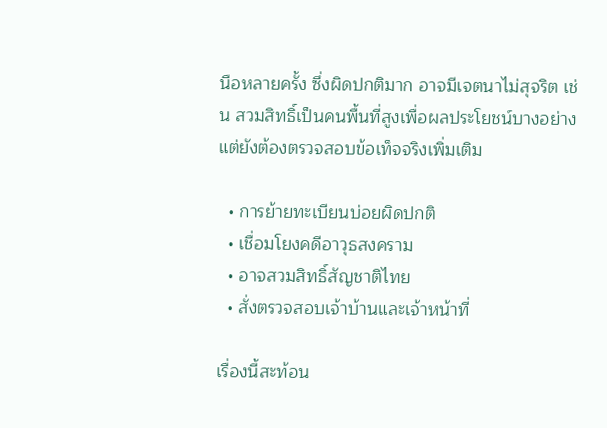นือหลายครั้ง ซึ่งผิดปกติมาก อาจมีเจตนาไม่สุจริต เช่น สวมสิทธิ์เป็นคนพื้นที่สูงเพื่อผลประโยชน์บางอย่าง แต่ยังต้องตรวจสอบข้อเท็จจริงเพิ่มเติม

  • การย้ายทะเบียนบ่อยผิดปกติ
  • เชื่อมโยงคดีอาวุธสงคราม
  • อาจสวมสิทธิ์สัญชาติไทย
  • สั่งตรวจสอบเจ้าบ้านและเจ้าหน้าที่

เรื่องนี้สะท้อน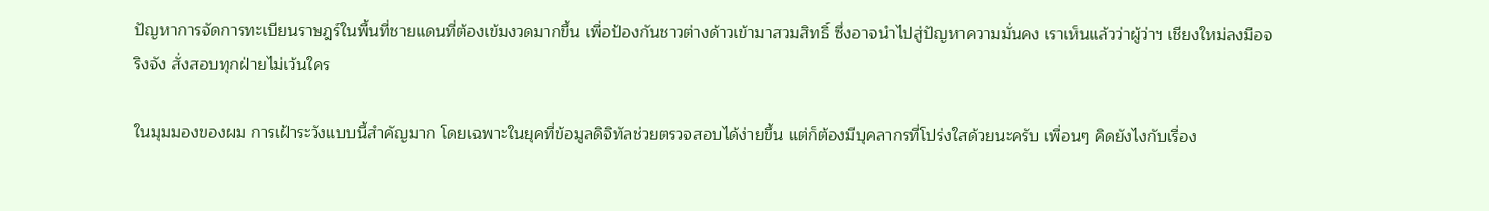ปัญหาการจัดการทะเบียนราษฎร์ในพื้นที่ชายแดนที่ต้องเข้มงวดมากขึ้น เพื่อป้องกันชาวต่างด้าวเข้ามาสวมสิทธิ์ ซึ่งอาจนำไปสู่ปัญหาความมั่นคง เราเห็นแล้วว่าผู้ว่าฯ เชียงใหม่ลงมือจริงจัง สั่งสอบทุกฝ่ายไม่เว้นใคร

ในมุมมองของผม การเฝ้าระวังแบบนี้สำคัญมาก โดยเฉพาะในยุคที่ข้อมูลดิจิทัลช่วยตรวจสอบได้ง่ายขึ้น แต่ก็ต้องมีบุคลากรที่โปร่งใสด้วยนะครับ เพื่อนๆ คิดยังไงกับเรื่อง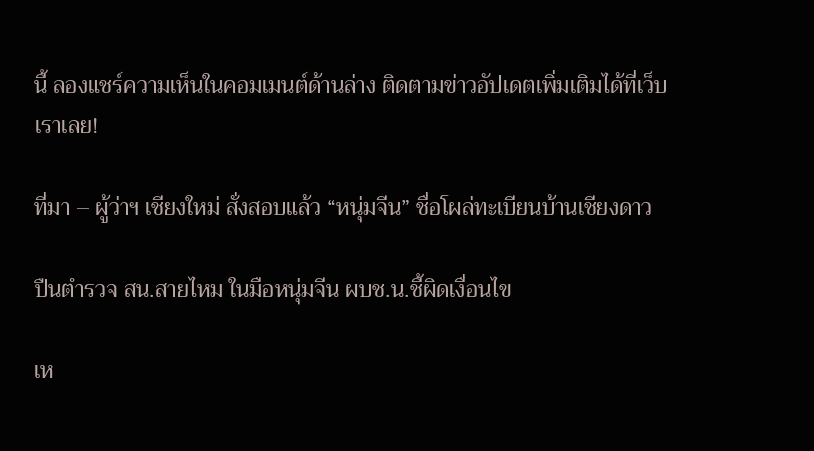นี้ ลองแชร์ความเห็นในคอมเมนต์ด้านล่าง ติดตามข่าวอัปเดตเพิ่มเติมได้ที่เว็บเราเลย!

ที่มา – ผู้ว่าฯ เชียงใหม่ สั่งสอบแล้ว “หนุ่มจีน” ชื่อโผล่ทะเบียนบ้านเชียงดาว

ปืนตำรวจ สน.สายไหม ในมือหนุ่มจีน ผบช.น.ชี้ผิดเงื่อนไข

เห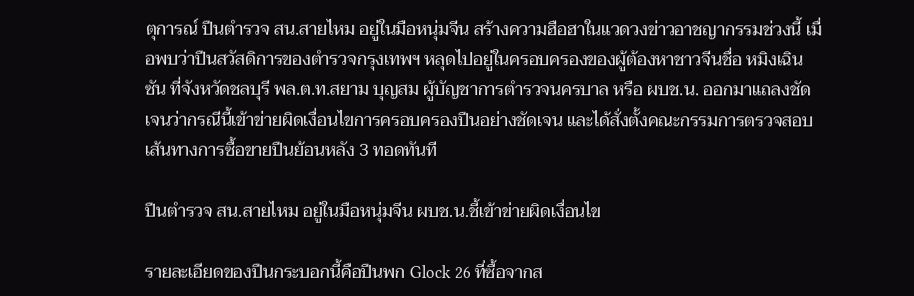ตุการณ์ ปืนตำรวจ สน.สายไหม อยู่ในมือหนุ่มจีน สร้างความฮือฮาในแวดวงข่าวอาชญากรรมช่วงนี้ เมื่อพบว่าปืนสวัสดิการของตำรวจกรุงเทพฯ หลุดไปอยู่ในครอบครองของผู้ต้องหาชาวจีนชื่อ หมิงเฉิน ซัน ที่จังหวัดชลบุรี พล.ต.ท.สยาม บุญสม ผู้บัญชาการตำรวจนครบาล หรือ ผบช.น. ออกมาแถลงชัดเจนว่ากรณีนี้เข้าข่ายผิดเงื่อนไขการครอบครองปืนอย่างชัดเจน และได้สั่งตั้งคณะกรรมการตรวจสอบเส้นทางการซื้อขายปืนย้อนหลัง 3 ทอดทันที

ปืนตำรวจ สน.สายไหม อยู่ในมือหนุ่มจีน ผบช.น.ชี้เข้าข่ายผิดเงื่อนไข

รายละเอียดของปืนกระบอกนี้คือปืนพก Glock 26 ที่ซื้อจากส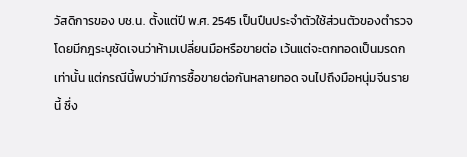วัสดิการของ บช.น. ตั้งแต่ปี พ.ศ. 2545 เป็นปืนประจำตัวใช้ส่วนตัวของตำรวจ โดยมีกฎระบุชัดเจนว่าห้ามเปลี่ยนมือหรือขายต่อ เว้นแต่จะตกทอดเป็นมรดกเท่านั้น แต่กรณีนี้พบว่ามีการซื้อขายต่อกันหลายทอด จนไปถึงมือหนุ่มจีนรายนี้ ซึ่ง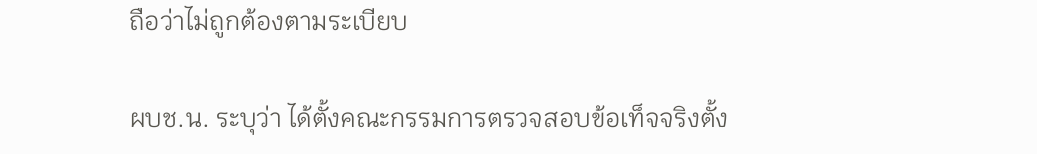ถือว่าไม่ถูกต้องตามระเบียบ

ผบช.น. ระบุว่า ได้ตั้งคณะกรรมการตรวจสอบข้อเท็จจริงตั้ง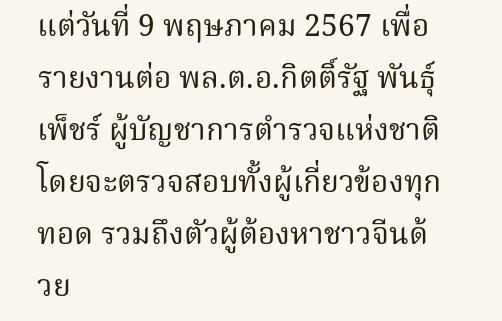แต่วันที่ 9 พฤษภาคม 2567 เพื่อรายงานต่อ พล.ต.อ.กิตติ์รัฐ พันธุ์เพ็ชร์ ผู้บัญชาการตำรวจแห่งชาติ โดยจะตรวจสอบทั้งผู้เกี่ยวข้องทุกทอด รวมถึงตัวผู้ต้องหาชาวจีนด้วย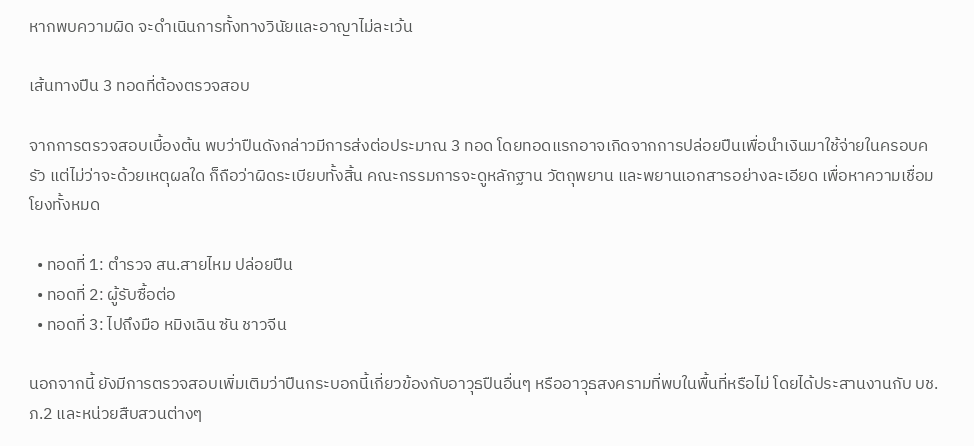หากพบความผิด จะดำเนินการทั้งทางวินัยและอาญาไม่ละเว้น

เส้นทางปืน 3 ทอดที่ต้องตรวจสอบ

จากการตรวจสอบเบื้องต้น พบว่าปืนดังกล่าวมีการส่งต่อประมาณ 3 ทอด โดยทอดแรกอาจเกิดจากการปล่อยปืนเพื่อนำเงินมาใช้จ่ายในครอบครัว แต่ไม่ว่าจะด้วยเหตุผลใด ก็ถือว่าผิดระเบียบทั้งสิ้น คณะกรรมการจะดูหลักฐาน วัตถุพยาน และพยานเอกสารอย่างละเอียด เพื่อหาความเชื่อมโยงทั้งหมด

  • ทอดที่ 1: ตำรวจ สน.สายไหม ปล่อยปืน
  • ทอดที่ 2: ผู้รับซื้อต่อ
  • ทอดที่ 3: ไปถึงมือ หมิงเฉิน ซัน ชาวจีน

นอกจากนี้ ยังมีการตรวจสอบเพิ่มเติมว่าปืนกระบอกนี้เกี่ยวข้องกับอาวุธปืนอื่นๆ หรืออาวุธสงครามที่พบในพื้นที่หรือไม่ โดยได้ประสานงานกับ บช.ภ.2 และหน่วยสืบสวนต่างๆ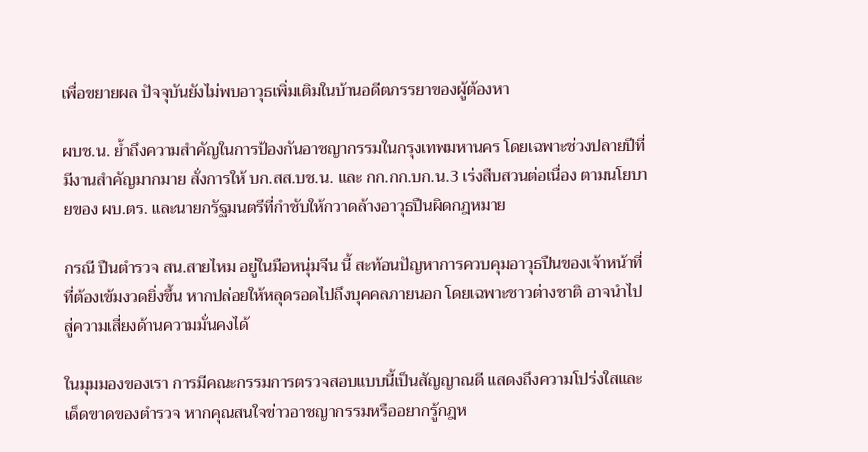เพื่อขยายผล ปัจจุบันยังไม่พบอาวุธเพิ่มเติมในบ้านอดีตภรรยาของผู้ต้องหา

ผบช.น. ย้ำถึงความสำคัญในการป้องกันอาชญากรรมในกรุงเทพมหานคร โดยเฉพาะช่วงปลายปีที่มีงานสำคัญมากมาย สั่งการให้ บก.สส.บช.น. และ กก.กก.บก.น.3 เร่งสืบสวนต่อเนื่อง ตามนโยบายของ ผบ.ตร. และนายกรัฐมนตรีที่กำชับให้กวาดล้างอาวุธปืนผิดกฎหมาย

กรณี ปืนตำรวจ สน.สายไหม อยู่ในมือหนุ่มจีน นี้ สะท้อนปัญหาการควบคุมอาวุธปืนของเจ้าหน้าที่ที่ต้องเข้มงวดยิ่งขึ้น หากปล่อยให้หลุดรอดไปถึงบุคคลภายนอก โดยเฉพาะชาวต่างชาติ อาจนำไปสู่ความเสี่ยงด้านความมั่นคงได้

ในมุมมองของเรา การมีคณะกรรมการตรวจสอบแบบนี้เป็นสัญญาณดี แสดงถึงความโปร่งใสและเด็ดขาดของตำรวจ หากคุณสนใจข่าวอาชญากรรมหรืออยากรู้กฎห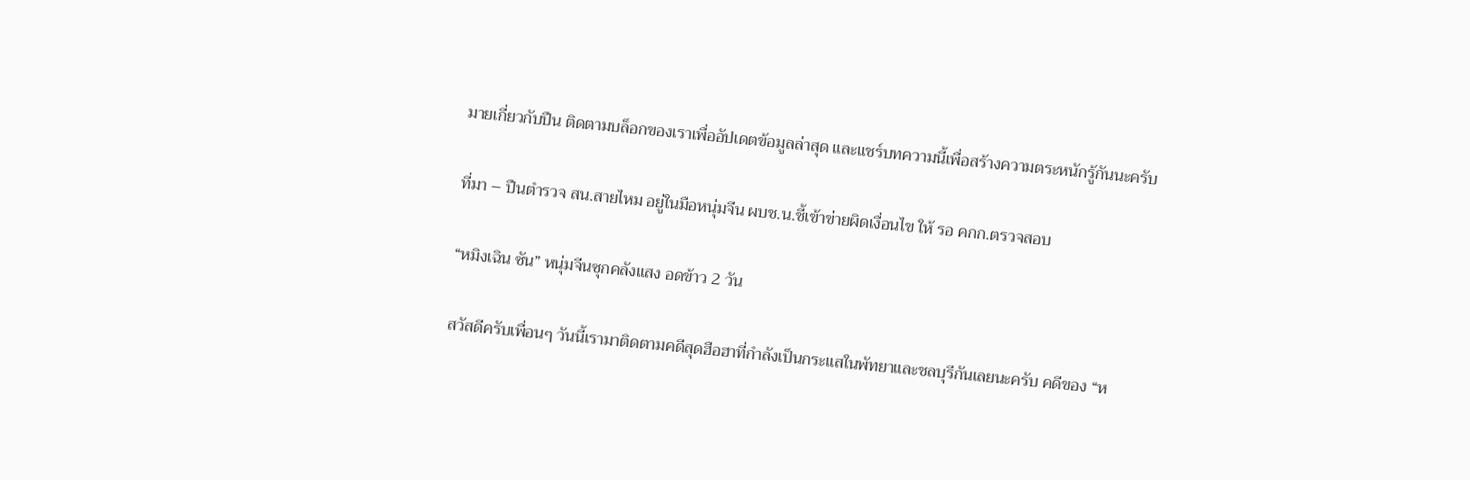มายเกี่ยวกับปืน ติดตามบล็อกของเราเพื่ออัปเดตข้อมูลล่าสุด และแชร์บทความนี้เพื่อสร้างความตระหนักรู้กันนะครับ

ที่มา – ปืนตำรวจ สน.สายไหม อยู่ในมือหนุ่มจีน ผบช.น.ชี้เข้าข่ายผิดเงื่อนไข ให้ รอ คกก.ตรวจสอบ

“หมิงเฉิน ซัน” หนุ่มจีนซุกคลังแสง อดข้าว 2 วัน

สวัสดีครับเพื่อนๆ วันนี้เรามาติดตามคดีสุดฮือฮาที่กำลังเป็นกระแสในพัทยาและชลบุรีกันเลยนะครับ คดีของ “ห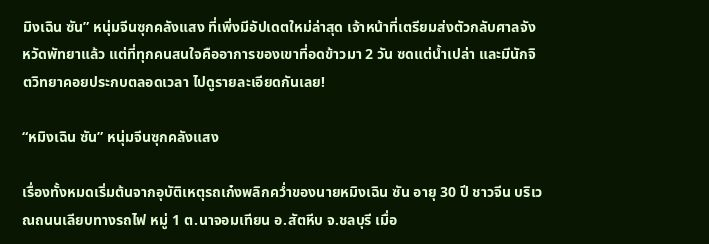มิงเฉิน ซัน” หนุ่มจีนซุกคลังแสง ที่เพิ่งมีอัปเดตใหม่ล่าสุด เจ้าหน้าที่เตรียมส่งตัวกลับศาลจังหวัดพัทยาแล้ว แต่ที่ทุกคนสนใจคืออาการของเขาที่อดข้าวมา 2 วัน ซดแต่น้ำเปล่า และมีนักจิตวิทยาคอยประกบตลอดเวลา ไปดูรายละเอียดกันเลย!

“หมิงเฉิน ซัน” หนุ่มจีนซุกคลังแสง

เรื่องทั้งหมดเริ่มต้นจากอุบัติเหตุรถเก๋งพลิกคว่ำของนายหมิงเฉิน ซัน อายุ 30 ปี ชาวจีน บริเวณถนนเลียบทางรถไฟ หมู่ 1 ต.นาจอมเทียน อ.สัตหีบ จ.ชลบุรี เมื่อ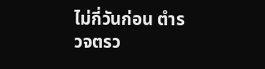ไม่กี่วันก่อน ตำรวจตรว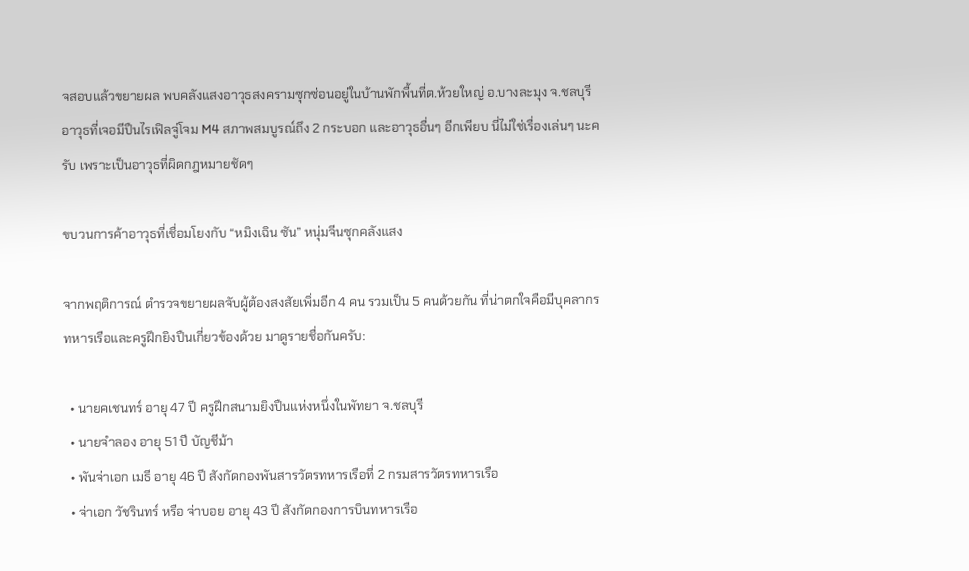จสอบแล้วขยายผล พบคลังแสงอาวุธสงครามซุกซ่อนอยู่ในบ้านพักพื้นที่ต.ห้วยใหญ่ อ.บางละมุง จ.ชลบุรี อาวุธที่เจอมีปืนไรเฟิลจู่โจม M4 สภาพสมบูรณ์ถึง 2 กระบอก และอาวุธอื่นๆ อีกเพียบ นี่ไม่ใช่เรื่องเล่นๆ นะครับ เพราะเป็นอาวุธที่ผิดกฎหมายชัดๆ

ขบวนการค้าอาวุธที่เชื่อมโยงกับ “หมิงเฉิน ซัน” หนุ่มจีนซุกคลังแสง

จากพฤติการณ์ ตำรวจขยายผลจับผู้ต้องสงสัยเพิ่มอีก 4 คน รวมเป็น 5 คนด้วยกัน ที่น่าตกใจคือมีบุคลากรทหารเรือและครูฝึกยิงปืนเกี่ยวข้องด้วย มาดูรายชื่อกันครับ:

  • นายคเชนทร์ อายุ 47 ปี ครูฝึกสนามยิงปืนแห่งหนึ่งในพัทยา จ.ชลบุรี
  • นายจำลอง อายุ 51 ปี บัญชีม้า
  • พันจ่าเอก เมธี อายุ 46 ปี สังกัดกองพันสารวัตรทหารเรือที่ 2 กรมสารวัตรทหารเรือ
  • จ่าเอก วัชรินทร์ หรือ จ่าบอย อายุ 43 ปี สังกัดกองการบินทหารเรือ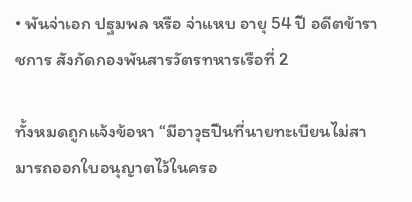• พันจ่าเอก ปฐมพล หรือ จ่าแหบ อายุ 54 ปี อดีตข้าราชการ สังกัดกองพันสารวัตรทหารเรือที่ 2

ทั้งหมดถูกแจ้งข้อหา “มีอาวุธปืนที่นายทะเบียนไม่สามารถออกใบอนุญาตไว้ในครอ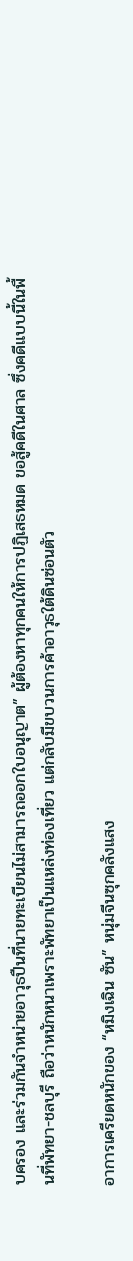บครอง และร่วมกันจำหน่ายอาวุธปืนที่นายทะเบียนไม่สามารถออกใบอนุญาต” ผู้ต้องหาทุกคนให้การปฏิเสธหมด ขอสู้คดีในศาล ซึ่งคดีแบบนี้ในพื้นที่พัทยา-ชลบุรี ถือว่าหนักหนาเพราะพัทยาเป็นแหล่งท่องเที่ยว แต่กลับมีขบวนการค้าอาวุธใต้ดินซ่อนตัว

อาการเครียดหนักของ “หมิงเฉิน ซัน” หนุ่มจีนซุกคลังแสง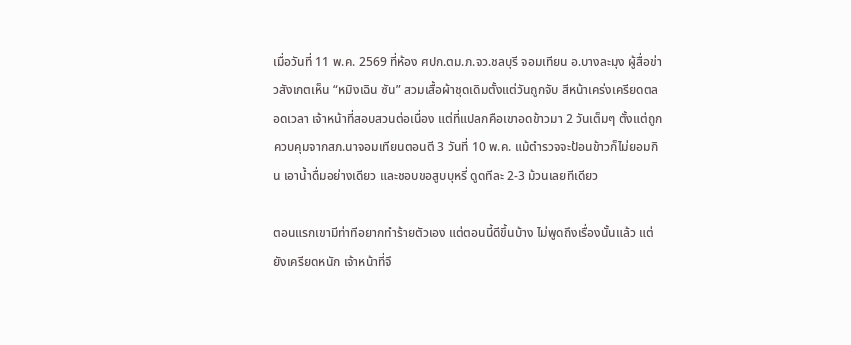เมื่อวันที่ 11 พ.ค. 2569 ที่ห้อง ศปก.ตม.ภ.จว.ชลบุรี จอมเทียน อ.บางละมุง ผู้สื่อข่าวสังเกตเห็น “หมิงเฉิน ซัน” สวมเสื้อผ้าชุดเดิมตั้งแต่วันถูกจับ สีหน้าเคร่งเครียดตลอดเวลา เจ้าหน้าที่สอบสวนต่อเนื่อง แต่ที่แปลกคือเขาอดข้าวมา 2 วันเต็มๆ ตั้งแต่ถูกควบคุมจากสภ.นาจอมเทียนตอนตี 3 วันที่ 10 พ.ค. แม้ตำรวจจะป้อนข้าวก็ไม่ยอมกิน เอาน้ำดื่มอย่างเดียว และชอบขอสูบบุหรี่ ดูดทีละ 2-3 ม้วนเลยทีเดียว

ตอนแรกเขามีท่าทีอยากทำร้ายตัวเอง แต่ตอนนี้ดีขึ้นบ้าง ไม่พูดถึงเรื่องนั้นแล้ว แต่ยังเครียดหนัก เจ้าหน้าที่จึ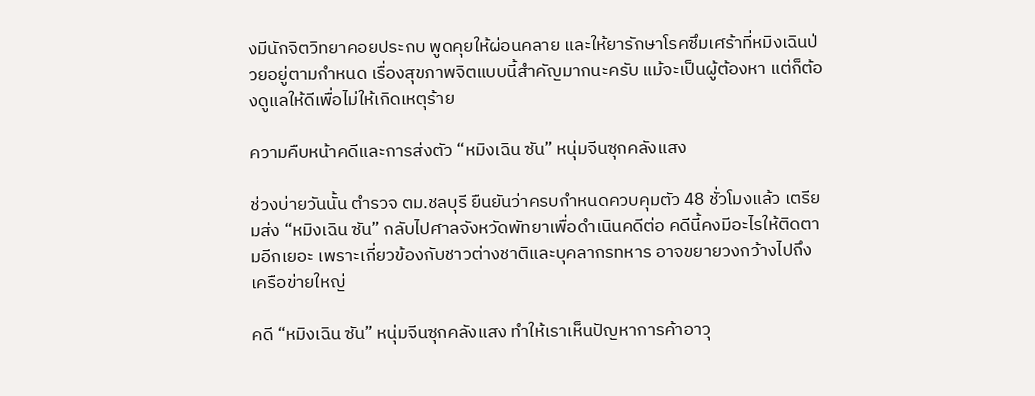งมีนักจิตวิทยาคอยประกบ พูดคุยให้ผ่อนคลาย และให้ยารักษาโรคซึมเศร้าที่หมิงเฉินป่วยอยู่ตามกำหนด เรื่องสุขภาพจิตแบบนี้สำคัญมากนะครับ แม้จะเป็นผู้ต้องหา แต่ก็ต้องดูแลให้ดีเพื่อไม่ให้เกิดเหตุร้าย

ความคืบหน้าคดีและการส่งตัว “หมิงเฉิน ซัน” หนุ่มจีนซุกคลังแสง

ช่วงบ่ายวันนั้น ตำรวจ ตม.ชลบุรี ยืนยันว่าครบกำหนดควบคุมตัว 48 ชั่วโมงแล้ว เตรียมส่ง “หมิงเฉิน ซัน” กลับไปศาลจังหวัดพัทยาเพื่อดำเนินคดีต่อ คดีนี้คงมีอะไรให้ติดตามอีกเยอะ เพราะเกี่ยวข้องกับชาวต่างชาติและบุคลากรทหาร อาจขยายวงกว้างไปถึงเครือข่ายใหญ่

คดี “หมิงเฉิน ซัน” หนุ่มจีนซุกคลังแสง ทำให้เราเห็นปัญหาการค้าอาวุ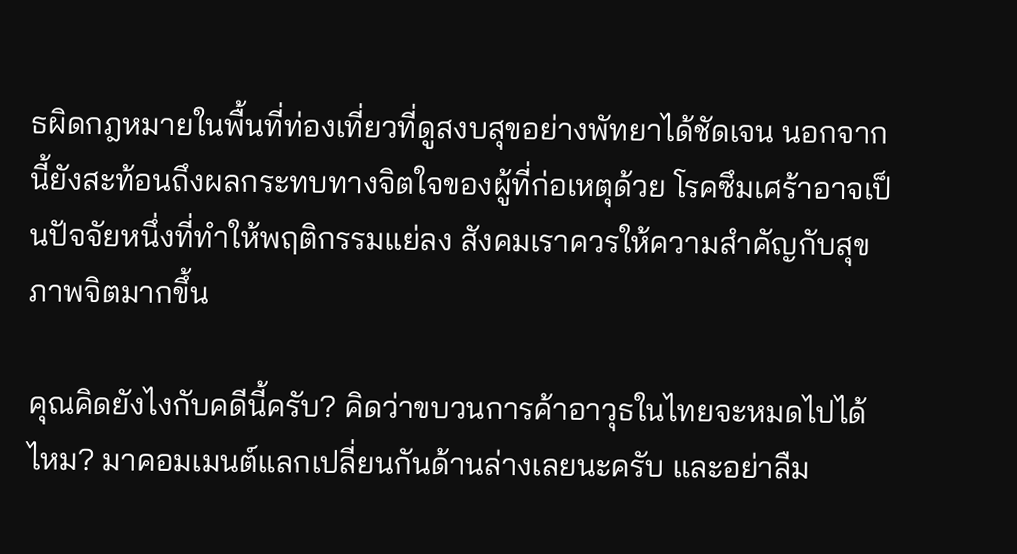ธผิดกฎหมายในพื้นที่ท่องเที่ยวที่ดูสงบสุขอย่างพัทยาได้ชัดเจน นอกจากนี้ยังสะท้อนถึงผลกระทบทางจิตใจของผู้ที่ก่อเหตุด้วย โรคซึมเศร้าอาจเป็นปัจจัยหนึ่งที่ทำให้พฤติกรรมแย่ลง สังคมเราควรให้ความสำคัญกับสุขภาพจิตมากขึ้น

คุณคิดยังไงกับคดีนี้ครับ? คิดว่าขบวนการค้าอาวุธในไทยจะหมดไปได้ไหม? มาคอมเมนต์แลกเปลี่ยนกันด้านล่างเลยนะครับ และอย่าลืม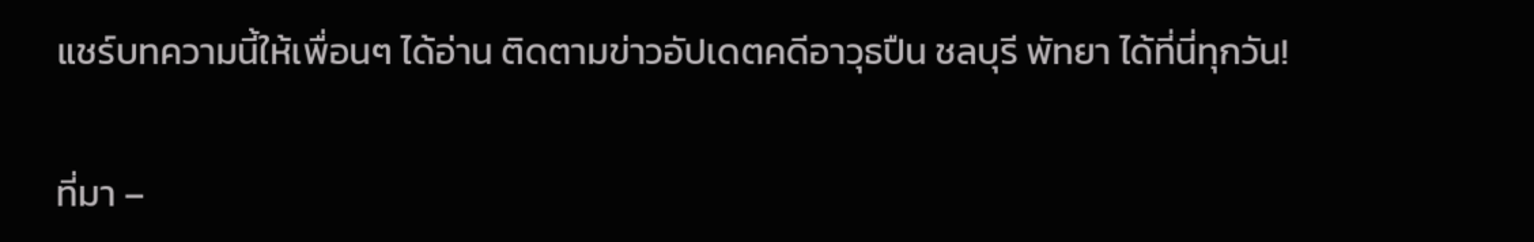แชร์บทความนี้ให้เพื่อนๆ ได้อ่าน ติดตามข่าวอัปเดตคดีอาวุธปืน ชลบุรี พัทยา ได้ที่นี่ทุกวัน!

ที่มา –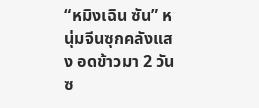“หมิงเฉิน ซัน” หนุ่มจีนซุกคลังแสง อดข้าวมา 2 วัน ซ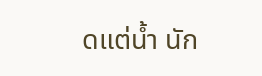ดแต่น้ำ นัก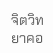จิตวิทยาคอ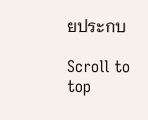ยประกบ

Scroll to top